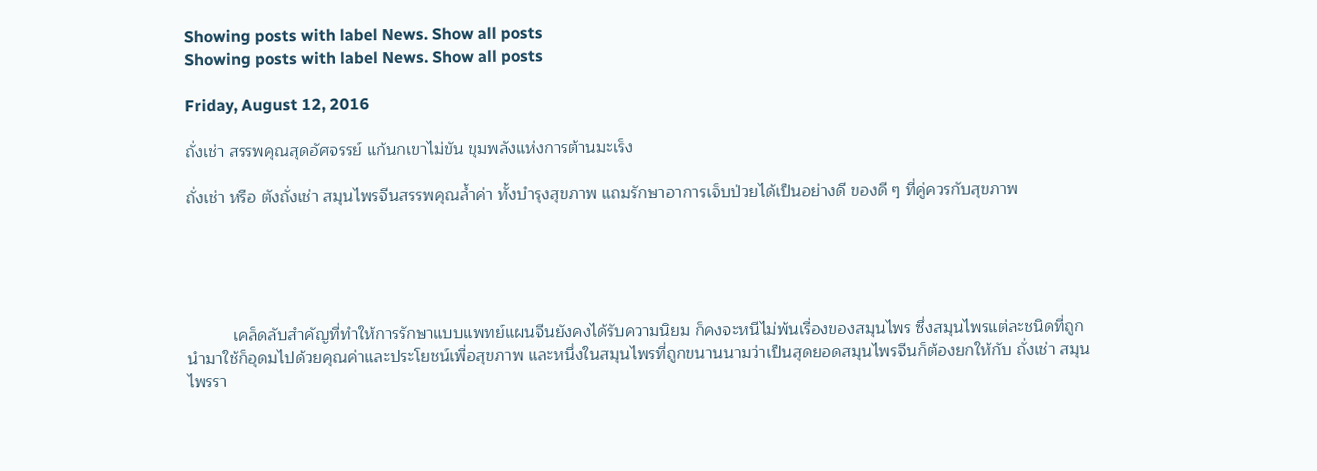Showing posts with label News. Show all posts
Showing posts with label News. Show all posts

Friday, August 12, 2016

ถั่งเช่า สรรพคุณสุดอัศจรรย์ แก้นกเขาไม่ขัน ขุมพลังแห่งการต้านมะเร็ง

ถั่งเช่า หรือ ตังถั่งเช่า สมุนไพรจีนสรรพคุณล้ำค่า ทั้งบำรุงสุขภาพ แถมรักษาอาการเจ็บป่วยได้เป็นอย่างดี ของดี ๆ ที่คู่ควรกับสุขภาพ





          เคล็ดลับสำคัญที่ทำให้การรักษาแบบแพทย์แผนจีนยังคงได้รับความนิยม ก็คงจะหนีไม่พ้นเรื่องของสมุนไพร ซึ่งสมุนไพรแต่ละชนิดที่ถูกนำมาใช้ก็อุดมไปด้วยคุณค่าและประโยชน์เพื่อสุขภาพ และหนึ่งในสมุนไพรที่ถูกขนานนามว่าเป็นสุดยอดสมุนไพรจีนก็ต้องยกให้กับ ถั่งเช่า สมุนไพรรา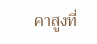คาสูงที่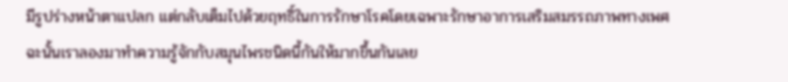มีรูปร่างหน้าตาแปลก แต่กลับเต็มไปด้วยฤทธิ์ในการรักษาโรคโดยเฉพาะรักษาอาการเสริมสมรรถภาพทางเพศ ฉะนั้นเราลองมาทำความรู้จักกับสมุนไพรชนิดนี้กันให้มากขึ้นกันเลย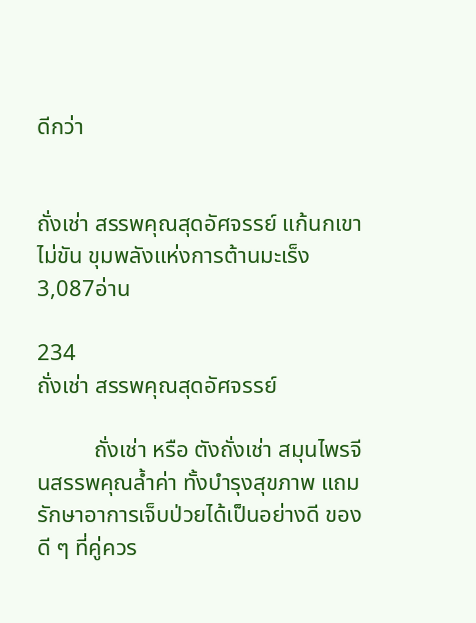ดีกว่า


ถั่งเช่า สรรพคุณสุดอัศจรรย์ แก้นกเขาไม่ขัน ขุมพลังแห่งการต้านมะเร็ง
3,087อ่าน

234
ถั่งเช่า สรรพคุณสุดอัศจรรย์

          ถั่งเช่า หรือ ตังถั่งเช่า สมุนไพรจีนสรรพคุณล้ำค่า ทั้งบำรุงสุขภาพ แถมรักษาอาการเจ็บป่วยได้เป็นอย่างดี ของดี ๆ ที่คู่ควร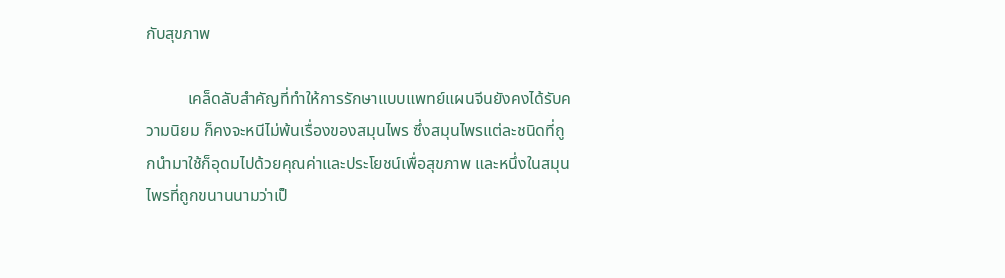กับสุขภาพ

          เคล็ดลับสำคัญที่ทำให้การรักษาแบบแพทย์แผนจีนยังคงได้รับความนิยม ก็คงจะหนีไม่พ้นเรื่องของสมุนไพร ซึ่งสมุนไพรแต่ละชนิดที่ถูกนำมาใช้ก็อุดมไปด้วยคุณค่าและประโยชน์เพื่อสุขภาพ และหนึ่งในสมุนไพรที่ถูกขนานนามว่าเป็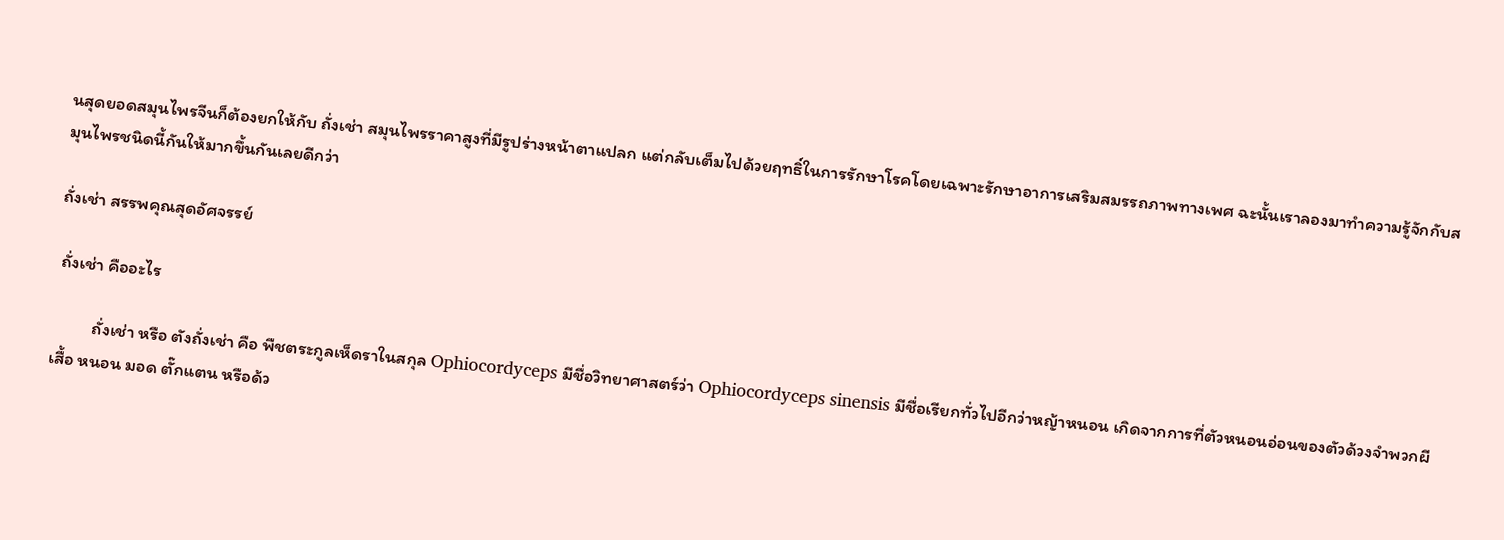นสุดยอดสมุนไพรจีนก็ต้องยกให้กับ ถั่งเช่า สมุนไพรราคาสูงที่มีรูปร่างหน้าตาแปลก แต่กลับเต็มไปด้วยฤทธิ์ในการรักษาโรคโดยเฉพาะรักษาอาการเสริมสมรรถภาพทางเพศ ฉะนั้นเราลองมาทำความรู้จักกับสมุนไพรชนิดนี้กันให้มากขึ้นกันเลยดีกว่า

ถั่งเช่า สรรพคุณสุดอัศจรรย์

 ถั่งเช่า คืออะไร

          ถั่งเช่า หรือ ตังถั่งเช่า คือ พืชตระกูลเห็ดราในสกุล Ophiocordyceps มีชื่อวิทยาศาสตร์ว่า Ophiocordyceps sinensis มีชื่อเรียกทั่วไปอีกว่าหญ้าหนอน เกิดจากการที่ตัวหนอนอ่อนของตัวด้วงจำพวกผีเสื้อ หนอน มอด ตั๊กแตน หรือด้ว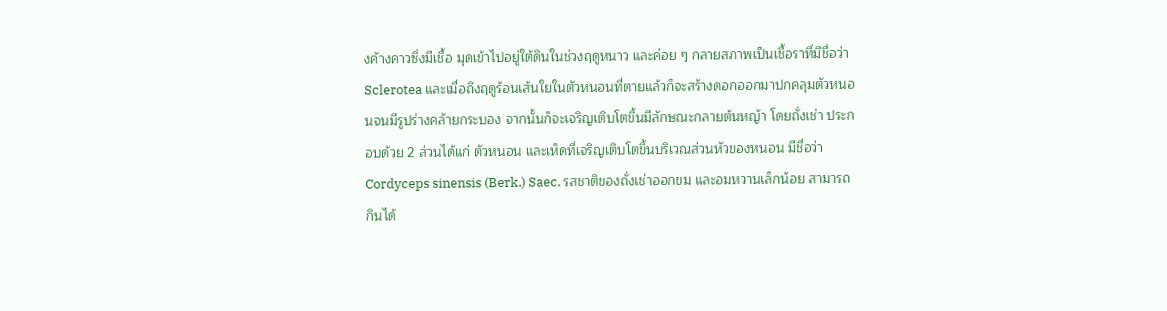งค้างคาวซึ่งมีเชื้อ มุดเข้าไปอยู่ใต้ดินในช่วงฤดูหนาว และค่อย ๆ กลายสภาพเป็นเชื้อราที่มีชื่อว่า Sclerotea และเมื่อถึงฤดูร้อนเส้นใยในตัวหนอนที่ตายแล้วก็จะสร้างดอกออกมาปกคลุมตัวหนอนจนมีรูปร่างคล้ายกระบอง จากนั้นก็จะเจริญเติบโตขึ้นมีลักษณะกลายต้นหญ้า โดยถั่งเช่า ประกอบด้วย 2 ส่วนได้แก่ ตัวหนอน และเห็ดที่เจริญเติบโตขึ้นบริเวณส่วนหัวของหนอน มีชื่อว่า Cordyceps sinensis (Berk.) Saec. รสชาติของถั่งเช่าออกขม และอมหวานเล็กน้อย สามารถกินได้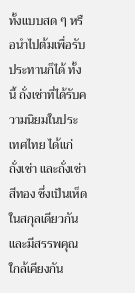ทั้งแบบสด ๆ หรือนำไปต้มเพื่อรับประทานก็ได้ ทั้งนี้ ถั่งเช่าที่ได้รับความนิยมในประเทศไทย ได้แก่ ถั่งเช่า และถั่งเช่าสีทอง ซึ่งเป็นเห็ดในสกุลเดียวกัน และมีสรรพคุณใกล้เคียงกัน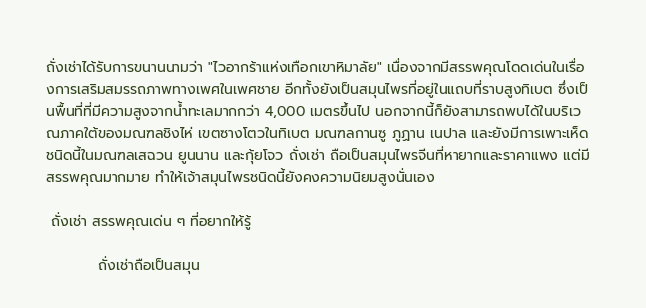ถั่งเช่าได้รับการขนานนามว่า "ไวอากร้าแห่งเทือกเขาหิมาลัย" เนื่องจากมีสรรพคุณโดดเด่นในเรื่องการเสริมสมรรถภาพทางเพศในเพศชาย อีกทั้งยังเป็นสมุนไพรที่อยู่ในแถบที่ราบสูงทิเบต ซึ่งเป็นพื้นที่ที่มีความสูงจากน้ำทะเลมากกว่า 4,000 เมตรขึ้นไป นอกจากนี้ก็ยังสามารถพบได้ในบริเวณภาคใต้ของมณฑลชิงไห่ เขตซางโตวในทิเบต มณฑลกานซู ภูฏาน เนปาล และยังมีการเพาะเห็ดชนิดนี้ในมณฑลเสฉวน ยูนนาน และกุ้ยโจว ถั่งเช่า ถือเป็นสมุนไพรจีนที่หายากและราคาแพง แต่มีสรรพคุณมากมาย ทำให้เจ้าสมุนไพรชนิดนี้ยังคงความนิยมสูงนั่นเอง

 ถั่งเช่า สรรพคุณเด่น ๆ ที่อยากให้รู้

          ถั่งเช่าถือเป็นสมุน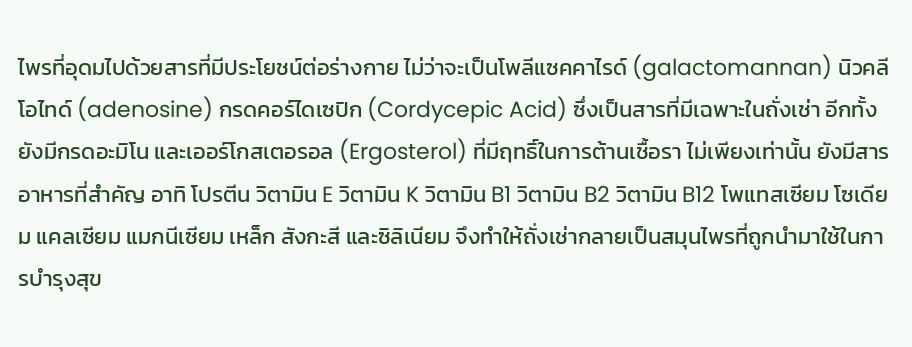ไพรที่อุดมไปด้วยสารที่มีประโยชน์ต่อร่างกาย ไม่ว่าจะเป็นโพลีแซคคาไรด์ (galactomannan) นิวคลีโอไทด์ (adenosine) กรดคอร์ไดเซปิก (Cordycepic Acid) ซึ่งเป็นสารที่มีเฉพาะในถั่งเช่า อีกทั้งยังมีกรดอะมิโน และเออร์โกสเตอรอล (Ergosterol) ที่มีฤทธิ์ในการต้านเชื้อรา ไม่เพียงเท่านั้น ยังมีสารอาหารที่สำคัญ อาทิ โปรตีน วิตามิน E วิตามิน K วิตามิน B1 วิตามิน B2 วิตามิน B12 โพแทสเซียม โซเดียม แคลเซียม แมกนีเซียม เหล็ก สังกะสี และซิลิเนียม จึงทำให้ถั่งเช่ากลายเป็นสมุนไพรที่ถูกนำมาใช้ในการบำรุงสุข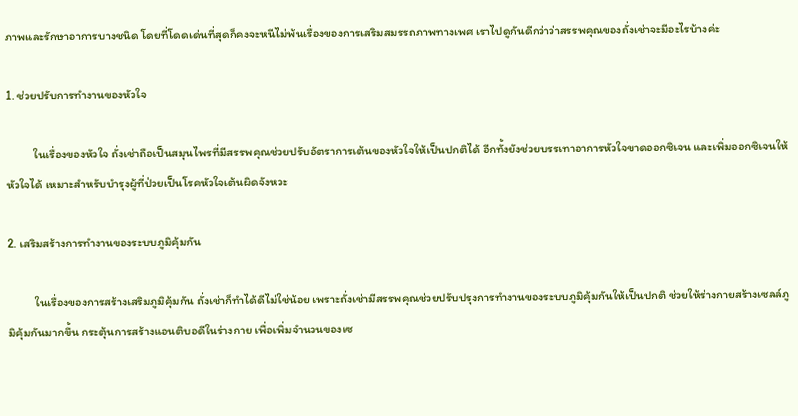ภาพและรักษาอาการบางชนิด โดยที่โดดเด่นที่สุดก็คงจะหนีไม่พ้นเรื่องของการเสริมสมรรถภาพทางเพศ เราไปดูกันดีกว่าว่าสรรพคุณของถั่งเช่าจะมีอะไรบ้างค่ะ

1. ช่วยปรับการทำงานของหัวใจ

          ในเรื่องของหัวใจ ถั่งเช่าถือเป็นสมุนไพรที่มีสรรพคุณช่วยปรับอัตราการเต้นของหัวใจให้เป็นปกติได้ อีกทั้งยังช่วยบรรเทาอาการหัวใจขาดออกซิเจน และเพิ่มออกซิเจนให้หัวใจได้ เหมาะสำหรับบำรุงผู้ที่ป่วยเป็นโรคหัวใจเต้นผิดจังหวะ

2. เสริมสร้างการทำงานของระบบภูมิคุ้มกัน

          ในเรื่องของการสร้างเสริมภูมิคุ้มกัน ถั่งเช่าก็ทำได้ดีไม่ใช่น้อย เพราะถั่งเช่ามีสรรพคุณช่วยปรับปรุงการทำงานของระบบภูมิคุ้มกันให้เป็นปกติ ช่วยให้ร่างกายสร้างเซลล์ภูมิคุ้มกันมากขึ้น กระตุ้นการสร้างแอนติบอดีในร่างกาย เพื่อเพิ่มจำนวนของเซ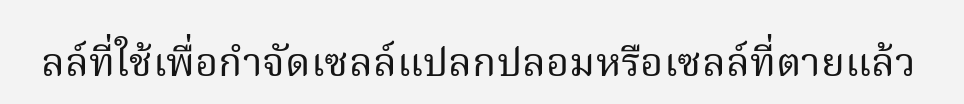ลล์ที่ใช้เพื่อกำจัดเซลล์แปลกปลอมหรือเซลล์ที่ตายแล้ว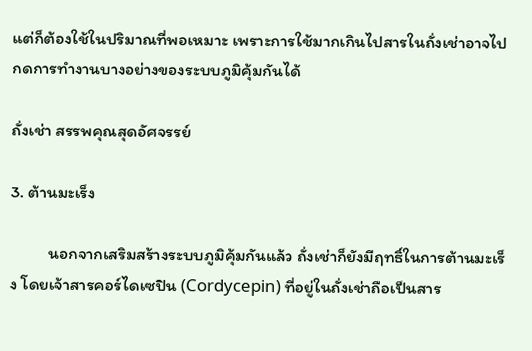แต่ก็ต้องใช้ในปริมาณที่พอเหมาะ เพราะการใช้มากเกินไปสารในถั่งเช่าอาจไปกดการทำงานบางอย่างของระบบภูมิคุ้มกันได้

ถั่งเช่า สรรพคุณสุดอัศจรรย์

3. ต้านมะเร็ง

          นอกจากเสริมสร้างระบบภูมิคุ้มกันแล้ว ถั่งเช่าก็ยังมีฤทธิ์ในการต้านมะเร็ง โดยเจ้าสารคอร์ไดเซปิน (Cordycepin) ที่อยู่ในถั่งเช่าถือเป็นสาร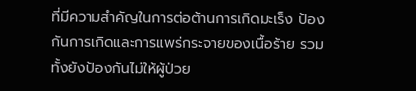ที่มีความสำคัญในการต่อต้านการเกิดมะเร็ง ป้องกันการเกิดและการแพร่กระจายของเนื้อร้าย รวมทั้งยังป้องกันไม่ให้ผู้ป่วย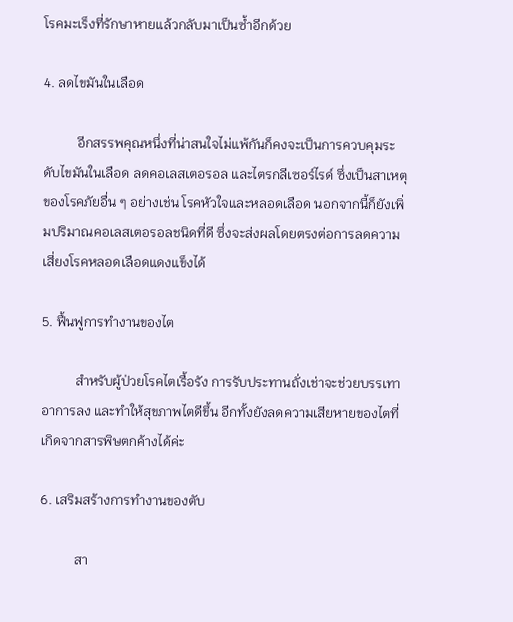โรคมะเร็งที่รักษาหายแล้วกลับมาเป็นซ้ำอีกด้วย

4. ลดไขมันในเลือด

          อีกสรรพคุณหนึ่งที่น่าสนใจไม่แพ้กันก็คงจะเป็นการควบคุมระดับไขมันในเลือด ลดคอเลสเตอรอล และไตรกลีเซอร์ไรด์ ซึ่งเป็นสาเหตุของโรคภัยอื่น ๆ อย่างเช่น โรคหัวใจและหลอดเลือด นอกจากนี้ก็ยังเพิ่มปริมาณคอเลสเตอรอลชนิดที่ดี ซึ่งจะส่งผลโดยตรงต่อการลดความเสี่ยงโรคหลอดเลือดแดงแข็งได้

5. ฟื้นฟูการทำงานของไต

          สำหรับผู้ป่วยโรคไตเรื้อรัง การรับประทานถั่งเช่าจะช่วยบรรเทาอาการลง และทำให้สุขภาพไตดีขึ้น อีกทั้งยังลดความเสียหายของไตที่เกิดจากสารพิษตกค้างได้ค่ะ

6. เสริมสร้างการทำงานของตับ

          สา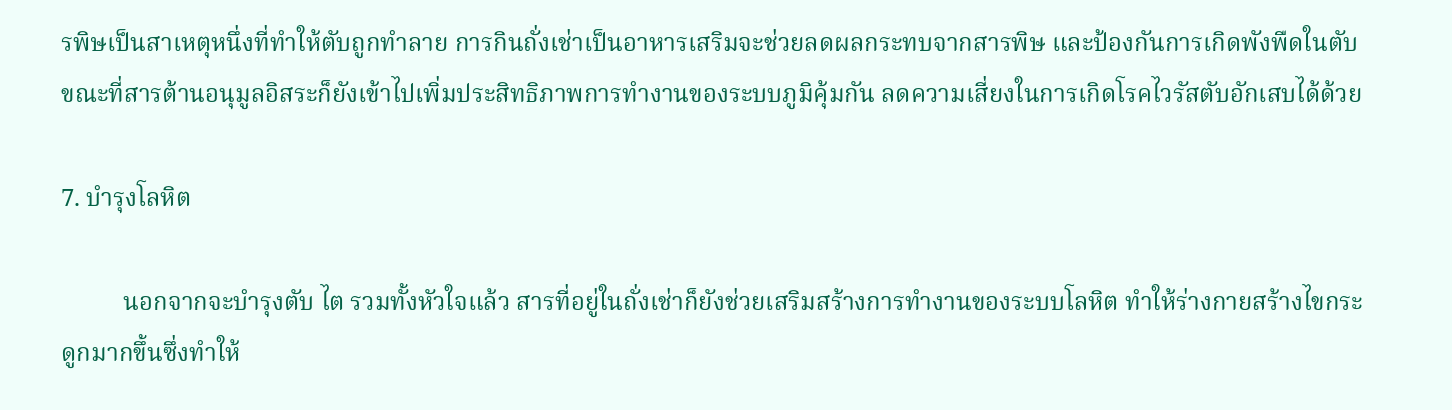รพิษเป็นสาเหตุหนึ่งที่ทำให้ตับถูกทำลาย การกินถั่งเช่าเป็นอาหารเสริมจะช่วยลดผลกระทบจากสารพิษ และป้องกันการเกิดพังพืดในตับ ขณะที่สารต้านอนุมูลอิสระก็ยังเข้าไปเพิ่มประสิทธิภาพการทำงานของระบบภูมิคุ้มกัน ลดความเสี่ยงในการเกิดโรคไวรัสตับอักเสบได้ด้วย

7. บำรุงโลหิต

          นอกจากจะบำรุงตับ ไต รวมทั้งหัวใจแล้ว สารที่อยู่ในถั่งเช่าก็ยังช่วยเสริมสร้างการทำงานของระบบโลหิต ทำให้ร่างกายสร้างไขกระดูกมากขึ้นซึ่งทำให้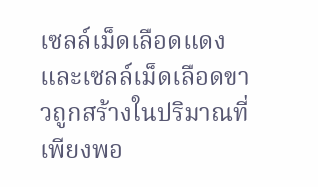เซลล์เม็ดเลือดแดงและเซลล์เม็ดเลือดขาวถูกสร้างในปริมาณที่เพียงพอ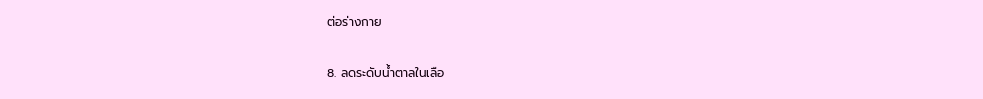ต่อร่างกาย

8. ลดระดับน้ำตาลในเลือ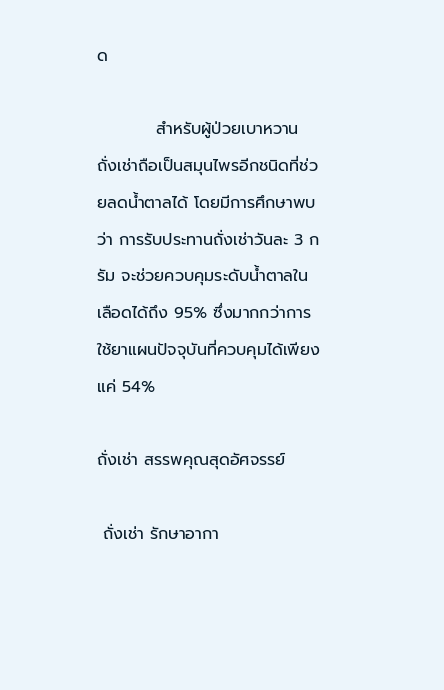ด

          สำหรับผู้ป่วยเบาหวาน ถั่งเช่าถือเป็นสมุนไพรอีกชนิดที่ช่วยลดน้ำตาลได้ โดยมีการศึกษาพบว่า การรับประทานถั่งเช่าวันละ 3 กรัม จะช่วยควบคุมระดับน้ำตาลในเลือดได้ถึง 95% ซึ่งมากกว่าการใช้ยาแผนปัจจุบันที่ควบคุมได้เพียงแค่ 54%

ถั่งเช่า สรรพคุณสุดอัศจรรย์

 ถั่งเช่า รักษาอากา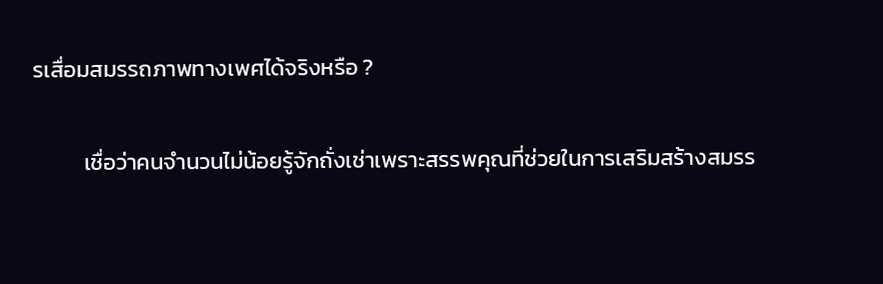รเสื่อมสมรรถภาพทางเพศได้จริงหรือ ?

          เชื่อว่าคนจำนวนไม่น้อยรู้จักถั่งเช่าเพราะสรรพคุณที่ช่วยในการเสริมสร้างสมรร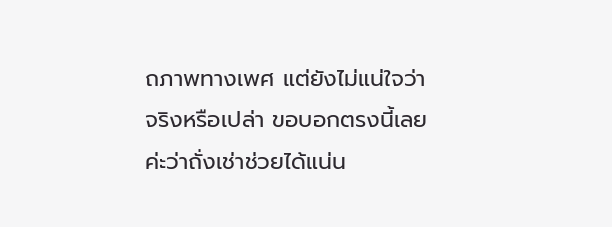ถภาพทางเพศ แต่ยังไม่แน่ใจว่าจริงหรือเปล่า ขอบอกตรงนี้เลยค่ะว่าถั่งเช่าช่วยได้แน่น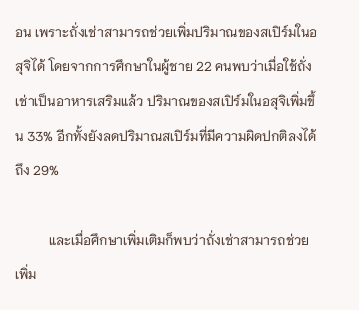อน เพราะถั่งเช่าสามารถช่วยเพิ่มปริมาณของสเปิร์มในอสุจิได้ โดยจากการศึกษาในผู้ชาย 22 คนพบว่าเมื่อใช้ถั่งเช่าเป็นอาหารเสริมแล้ว ปริมาณของสเปิร์มในอสุจิเพิ่มขึ้น 33% อีกทั้งยังลดปริมาณสเปิร์มที่มีความผิดปกติลงได้ถึง 29%

          และเมื่อศึกษาเพิ่มเติมก็พบว่าถั่งเช่าสามารถช่วยเพิ่ม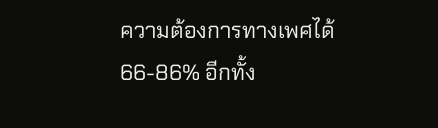ความต้องการทางเพศได้ 66-86% อีกทั้ง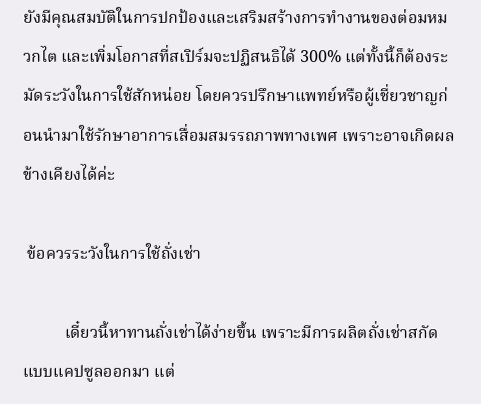ยังมีคุณสมบัติในการปกป้องและเสริมสร้างการทำงานของต่อมหมวกไต และเพิ่มโอกาสที่สเปิร์มจะปฏิสนธิได้ 300% แต่ทั้งนี้ก็ต้องระมัดระวังในการใช้สักหน่อย โดยควรปรึกษาแพทย์หรือผู้เชี่ยวชาญก่อนนำมาใช้รักษาอาการเสื่อมสมรรถภาพทางเพศ เพราะอาจเกิดผลข้างเคียงได้ค่ะ

 ข้อควรระวังในการใช้ถั่งเช่า

          เดี๋ยวนี้หาทานถั่งเช่าได้ง่ายขึ้น เพราะมีการผลิตถั่งเช่าสกัดแบบแคปซูลออกมา แต่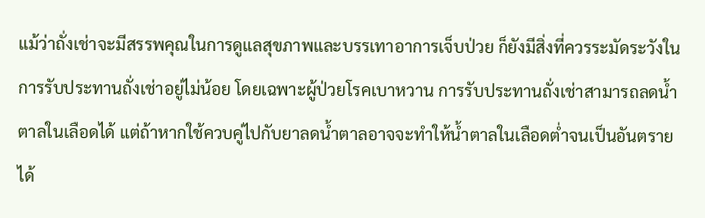แม้ว่าถั่งเช่าจะมีสรรพคุณในการดูแลสุขภาพและบรรเทาอาการเจ็บป่วย ก็ยังมีสิ่งที่ควรระมัดระวังในการรับประทานถั่งเช่าอยู่ไม่น้อย โดยเฉพาะผู้ป่วยโรคเบาหวาน การรับประทานถั่งเช่าสามารถลดน้ำตาลในเลือดได้ แต่ถ้าหากใช้ควบคู่ไปกับยาลดน้ำตาลอาจจะทำให้น้ำตาลในเลือดต่ำจนเป็นอันตรายได้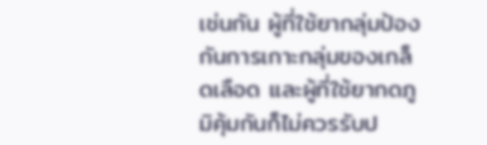เช่นกัน ผู้ที่ใช้ยากลุ่มป้องกันการเกาะกลุ่มของเกล็ดเลือด และผู้ที่ใช้ยากดภูมิคุ้มกันก็ไม่ควรรับป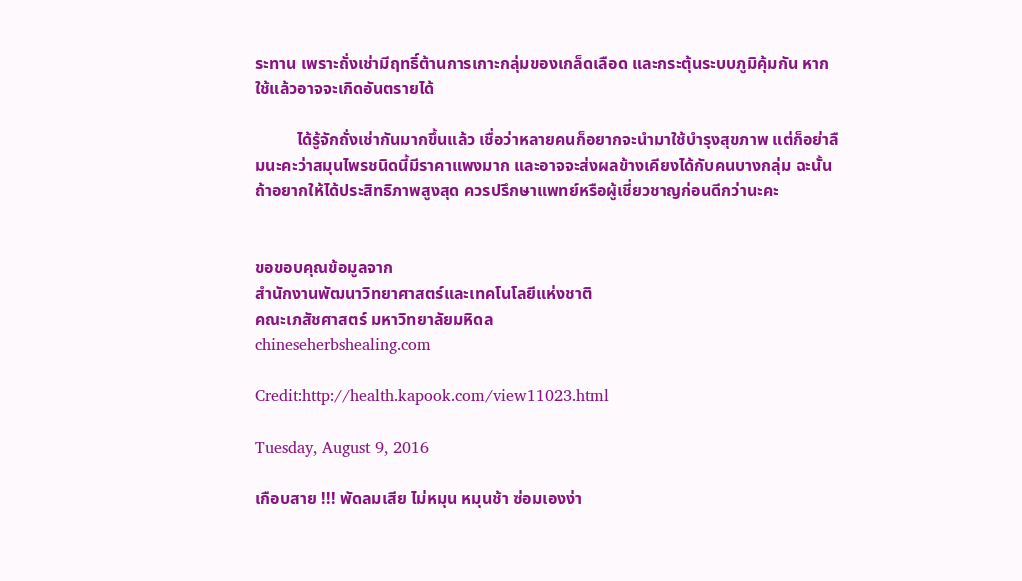ระทาน เพราะถั่งเช่ามีฤทธิ์ต้านการเกาะกลุ่มของเกล็ดเลือด และกระตุ้นระบบภูมิคุ้มกัน หากใช้แล้วอาจจะเกิดอันตรายได้

          ได้รู้จักถั่งเช่ากันมากขึ้นแล้ว เชื่อว่าหลายคนก็อยากจะนำมาใช้บำรุงสุขภาพ แต่ก็อย่าลืมนะคะว่าสมุนไพรชนิดนี้มีราคาแพงมาก และอาจจะส่งผลข้างเคียงได้กับคนบางกลุ่ม ฉะนั้นถ้าอยากให้ได้ประสิทธิภาพสูงสุด ควรปรึกษาแพทย์หรือผู้เชี่ยวชาญก่อนดีกว่านะคะ


ขอขอบคุณข้อมูลจาก
สำนักงานพัฒนาวิทยาศาสตร์และเทคโนโลยีแห่งชาติ
คณะเภสัชศาสตร์ มหาวิทยาลัยมหิดล
chineseherbshealing.com

Credit:http://health.kapook.com/view11023.html

Tuesday, August 9, 2016

เกือบสาย !!! พัดลมเสีย ไม่หมุน หมุนช้า ซ่อมเองง่า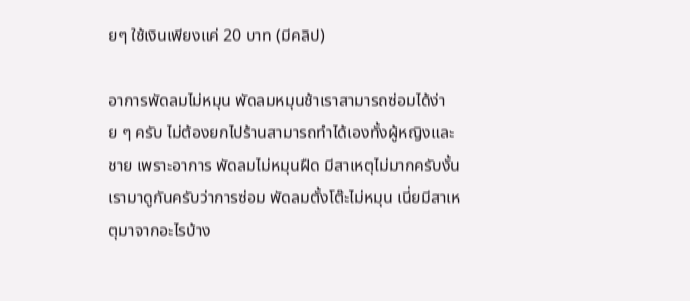ยๆ ใช้เงินเพียงแค่ 20 บาท (มีคลิป)

อาการพัดลมไม่หมุน พัดลมหมุนช้าเราสามารถซ่อมได้ง่าย ๆ ครับ ไม่ต้องยกไปร้านสามารถทำได้เองทั้งผู้หญิงและชาย เพราะอาการ พัดลมไม่หมุนฝืด มีสาเหตุไม่มากครับงั้นเรามาดูกันครับว่าการซ่อม พัดลมตั้งโต๊ะไม่หมุน เนี่ยมีสาเหตุมาจากอะไรบ้าง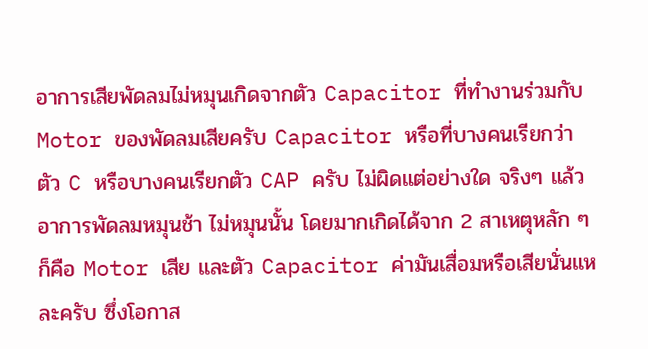อาการเสียพัดลมไม่หมุนเกิดจากตัว Capacitor ที่ทำงานร่วมกับ Motor ของพัดลมเสียครับ Capacitor หรือที่บางคนเรียกว่า ตัว C หรือบางคนเรียกตัว CAP ครับ ไม่ผิดแต่อย่างใด จริงๆ แล้ว อาการพัดลมหมุนช้า ไม่หมุนนั้น โดยมากเกิดได้จาก 2 สาเหตุหลัก ๆ ก็คือ Motor เสีย และตัว Capacitor ค่ามันเสื่อมหรือเสียนั่นแหละครับ ซึ่งโอกาส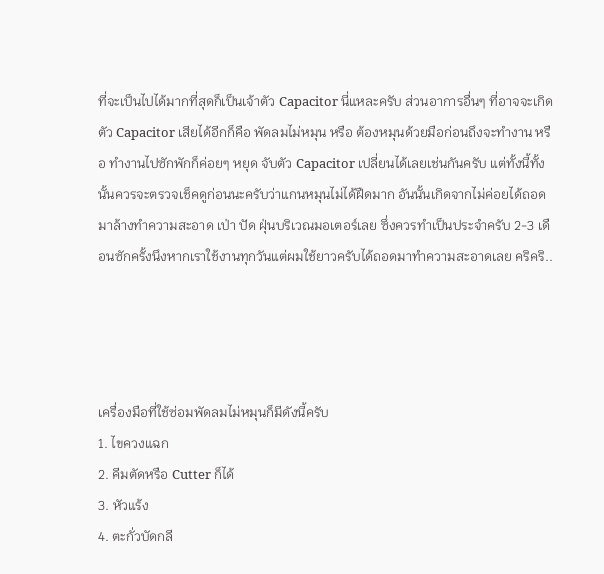ที่จะเป็นไปได้มากที่สุดก็เป็นเจ้าตัว Capacitor นี่แหละครับ ส่วนอาการอื่นๆ ที่อาจจะเกิดตัว Capacitor เสียได้อีกก็คือ พัดลมไม่หมุน หรือ ต้องหมุนด้วยมือก่อนถึงจะทำงาน หรือ ทำงานไปซักพักก็ค่อยๆ หยุด จับตัว Capacitor เปลี่ยนได้เลยเช่นกันครับ แต่ทั้งนี้ทั้งนั้นควรจะตรวจเช็คดูก่อนนะครับว่าแกนหมุนไม่ได้ฝืดมาก อันนั้นเกิดจากไม่ค่อยได้ถอดมาล้างทำความสะอาด เป่า ปัด ฝุ่นบริเวณมอเตอร์เลย ซึ่งควรทำเป็นประจำครับ 2-3 เดือนซักครั้งนึงหากเราใช้งานทุกวันแต่ผมใช้ยาวครับได้ถอดมาทำความสะอาดเลย คริคริ..




เครื่องมือที่ใช้ซ่อมพัดลมไม่หมุนก็มีดังนี้ครับ
1. ไขควงแฉก
2. คีมตัดหรือ Cutter ก็ได้
3. หัวแร้ง
4. ตะกั่วบัดกลี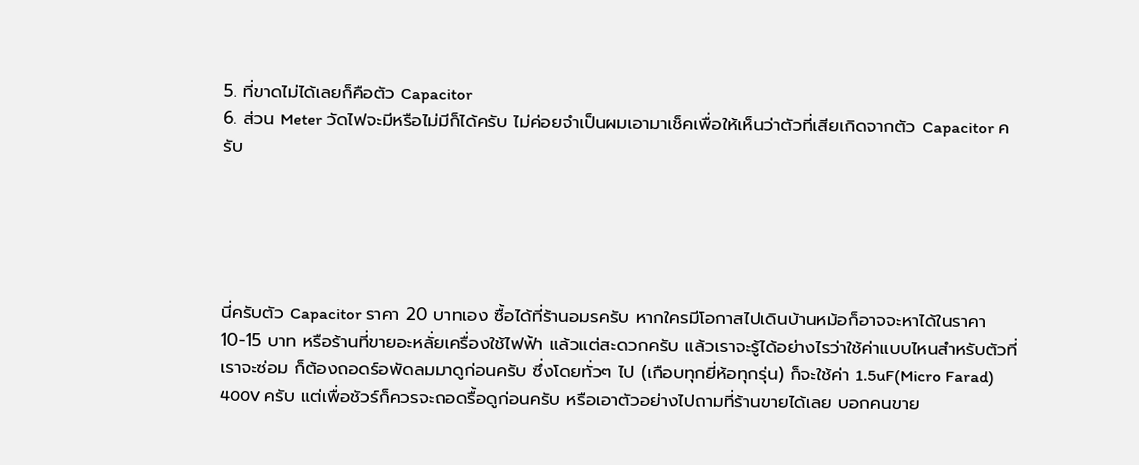5. ที่ขาดไม่ได้เลยก็คือตัว Capacitor
6. ส่วน Meter วัดไฟจะมีหรือไม่มีก็ได้ครับ ไม่ค่อยจำเป็นผมเอามาเช็คเพื่อให้เห็นว่าตัวที่เสียเกิดจากตัว Capacitor ครับ





นี่ครับตัว Capacitor ราคา 20 บาทเอง ซื้อได้ที่ร้านอมรครับ หากใครมีโอกาสไปเดินบ้านหม้อก็อาจจะหาได้ในราคา 10-15 บาท หรือร้านที่ขายอะหลั่ยเครื่องใช้ไฟฟ้า แล้วแต่สะดวกครับ แล้วเราจะรู้ได้อย่างไรว่าใช้ค่าแบบไหนสำหรับตัวที่เราจะซ่อม ก็ต้องถอดร์อพัดลมมาดูก่อนครับ ซึ่งโดยทั่วๆ ไป (เกือบทุกยี่ห้อทุกรุ่น) ก็จะใช้ค่า 1.5uF(Micro Farad) 400V ครับ แต่เพื่อชัวร์ก็ควรจะถอดรื้อดูก่อนครับ หรือเอาตัวอย่างไปถามที่ร้านขายได้เลย บอกคนขาย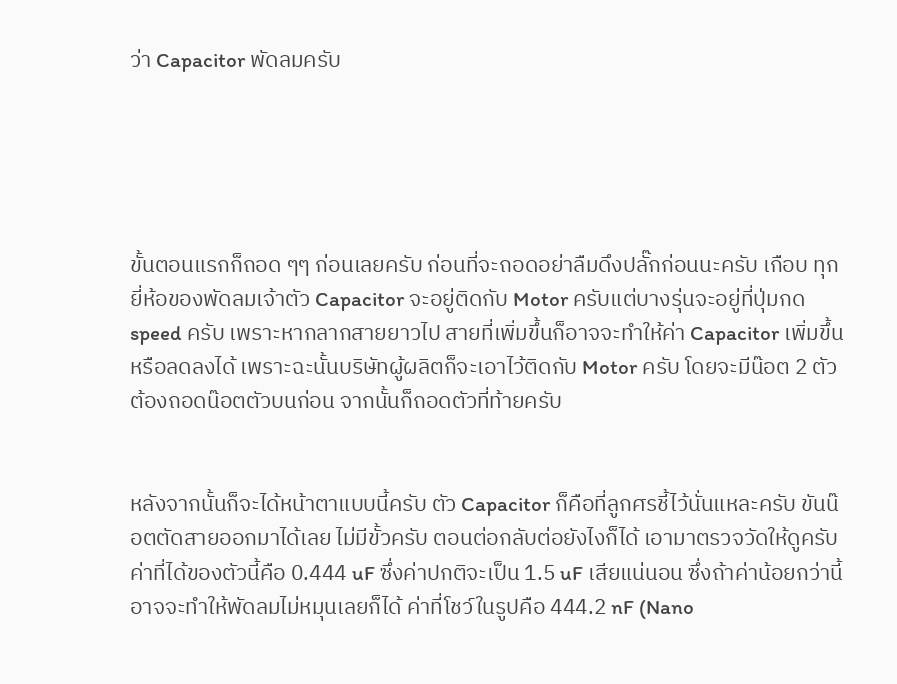ว่า Capacitor พัดลมครับ





ขั้นตอนแรกก็ถอด ๆๆ ก่อนเลยครับ ก่อนที่จะถอดอย่าลืมดึงปลั๊กก่อนนะครับ เกือบ ทุกยี่ห้อของพัดลมเจ้าตัว Capacitor จะอยู่ติดกับ Motor ครับแต่บางรุ่นจะอยู่ที่ปุ่มกด speed ครับ เพราะหากลากสายยาวไป สายที่เพิ่มขึ้นก็อาจจะทำให้ค่า Capacitor เพิ่มขึ้นหรือลดลงได้ เพราะฉะนั้นบริษัทผู้ผลิตก็จะเอาไว้ติดกับ Motor ครับ โดยจะมีน๊อต 2 ตัว ต้องถอดน๊อตตัวบนก่อน จากนั้นก็ถอดตัวที่ท้ายครับ


หลังจากนั้นก็จะได้หน้าตาแบบนี้ครับ ตัว Capacitor ก็คือที่ลูกศรชี้ไว้นั่นแหละครับ ขันน๊อตตัดสายออกมาได้เลย ไม่มีขั้วครับ ตอนต่อกลับต่อยังไงก็ได้ เอามาตรวจวัดให้ดูครับ ค่าที่ได้ของตัวนี้คือ 0.444 uF ซึ่งค่าปกติจะเป็น 1.5 uF เสียแน่นอน ซึ่งถ้าค่าน้อยกว่านี้อาจจะทำให้พัดลมไม่หมุนเลยก็ได้ ค่าที่โชว์ในรูปคือ 444.2 nF (Nano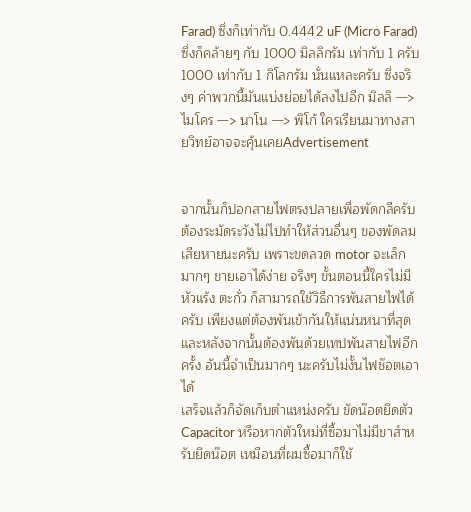Farad) ซึ่งก็เท่ากับ 0.4442 uF (Micro Farad) ซึ่งก็คล้ายๆ กับ 1000 มิลลิกรัม เท่ากับ 1 ครับ 1000 เท่ากับ 1 กิโลกรัม นั่นแหละครับ ซึ่งจริงๆ ค่าพวกนี้มันแบ่งย่อยได้ลงไปอีก มิลลิ —> ไมโคร —> นาโน —> พิโก้ ใครเรียนมาทางสายวิทย์อาจจะคุ้นเคยAdvertisement


จากนั้นก็ปอกสายไฟตรงปลายเพื่อพัดกลีครับ ต้องระมัดระวังไม่ไปทำให้ส่วนอื่นๆ ของพัดลมเสียหายนะครับ เพราะขดลวด motor จะเล็กมากๆ ขายเอาได้ง่าย จริงๆ ขั้นตอนนี้ใครไม่มี หัวแร้ง ตะกั่ว ก็สามารถใช้วิธีการพันสายไฟได้ครับ เพียงแต่ต้องพันเข้ากันให้แน่นหนาที่สุด และหลังจากนั้นต้องพันด้วยเทปพันสายไฟอีกครั้ง อันนี้จำเป็นมากๆ นะครับไม่งั้นไฟช๊อตเอาได้
เสร็จแล้วก็จัดเก็บตำแหน่งครับ ขัดน๊อตยึดตัว Capacitor หรือหากตัวใหม่ที่ซื้อมาไม่มีขาสำหรับยึดน๊อต เหมือนที่ผมซื้อมาก็ใช้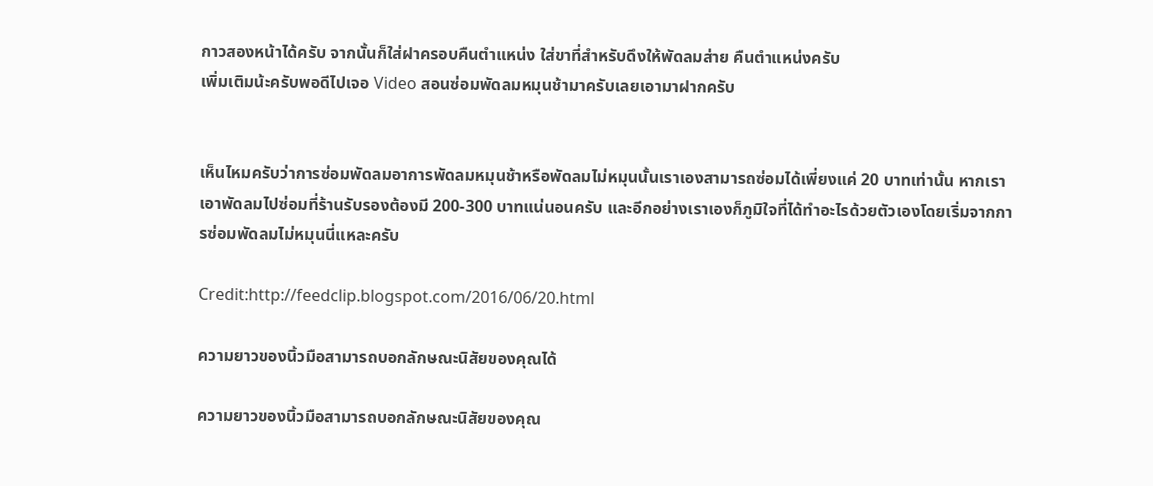กาวสองหน้าได้ครับ จากนั้นก็ใส่ฝาครอบคืนตำแหน่ง ใส่ขาที่สำหรับดึงให้พัดลมส่าย คืนตำแหน่งครับ
เพิ่มเติมน้ะครับพอดีไปเจอ Video สอนซ่อมพัดลมหมุนช้ามาครับเลยเอามาฝากครับ


เห็นไหมครับว่าการซ่อมพัดลมอาการพัดลมหมุนช้าหรือพัดลมไม่หมุนนั้นเราเองสามารถซ่อมได้เพี่ยงแค่ 20 บาทเท่านั้น หากเราเอาพัดลมไปซ่อมที่ร้านรับรองต้องมี 200-300 บาทแน่นอนครับ และอีกอย่างเราเองก็ภูมิใจที่ได้ทำอะไรด้วยตัวเองโดยเริ่มจากการซ่อมพัดลมไม่หมุนนี่แหละครับ

Credit:http://feedclip.blogspot.com/2016/06/20.html

ความยาวของนิ้วมือสามารถบอกลักษณะนิสัยของคุณได้

ความยาวของนิ้วมือสามารถบอกลักษณะนิสัยของคุณ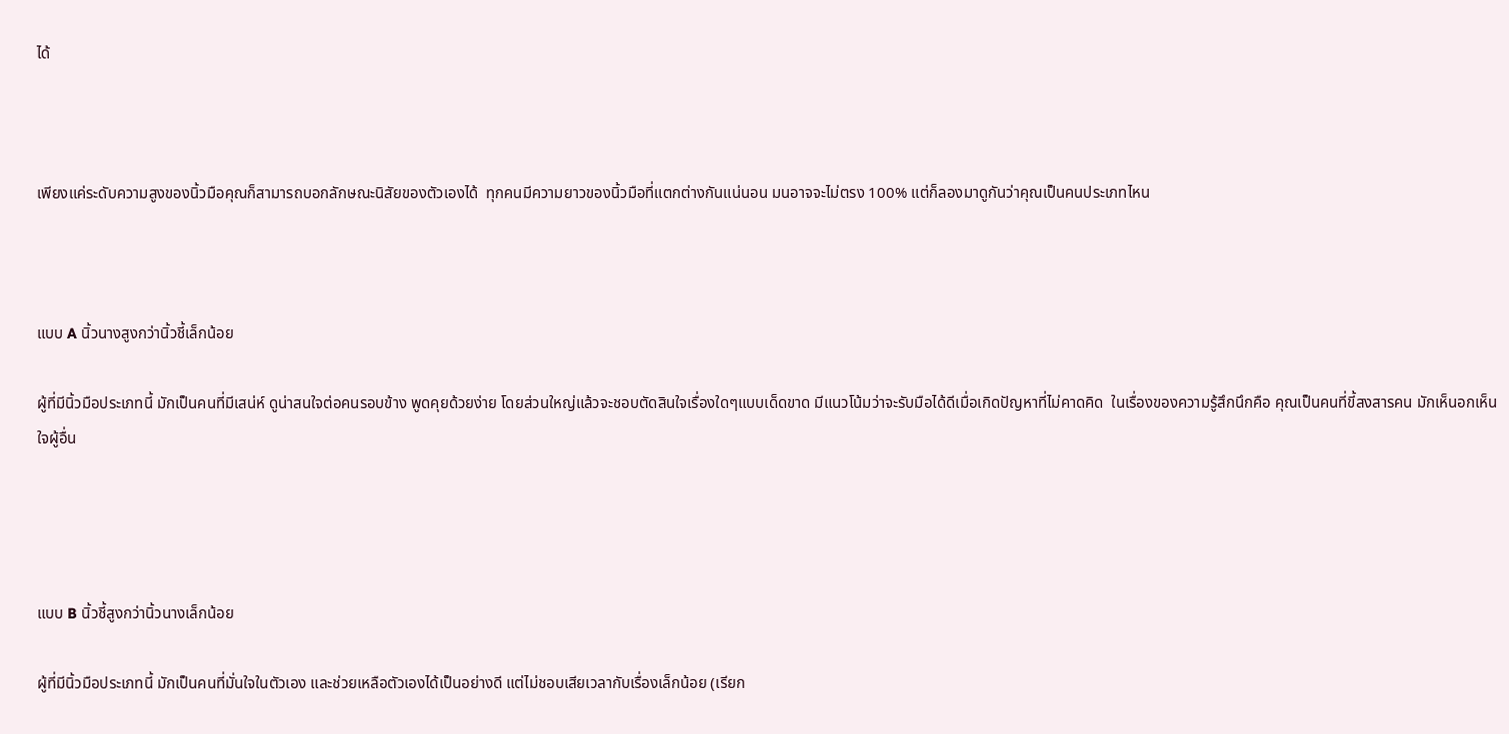ได้



เพียงแค่ระดับความสูงของนิ้วมือคุณก็สามารถบอกลักษณะนิสัยของตัวเองได้  ทุกคนมีความยาวของนิ้วมือที่แตกต่างกันแน่นอน มนอาจจะไม่ตรง 100% แต่ก็ลองมาดูกันว่าคุณเป็นคนประเภทไหน



แบบ A นิ้วนางสูงกว่านิ้วชี้เล็กน้อย

ผู้ที่มีนิ้วมือประเภทนี้ มักเป็นคนที่มีเสน่ห์ ดูน่าสนใจต่อคนรอบข้าง พูดคุยด้วยง่าย โดยส่วนใหญ่แล้วจะชอบตัดสินใจเรื่องใดๆแบบเด็ดขาด มีแนวโน้มว่าจะรับมือได้ดีเมื่อเกิดปัญหาที่ไม่คาดคิด  ในเรื่องของความรู้สึกนึกคือ คุณเป็นคนที่ขี้สงสารคน มักเห็นอกเห็นใจผู้อื่น




แบบ B นิ้วชี้สูงกว่านิ้วนางเล็กน้อย

ผู้ที่มีนิ้วมือประเภทนี้ มักเป็นคนที่มั่นใจในตัวเอง และช่วยเหลือตัวเองได้เป็นอย่างดี แต่ไม่ชอบเสียเวลากับเรื่องเล็กน้อย (เรียก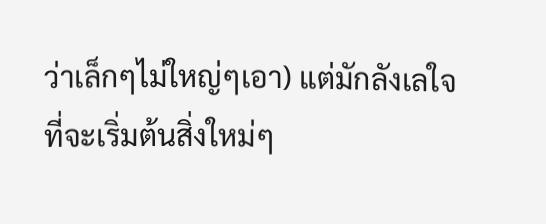ว่าเล็กๆไม่ใหญ่ๆเอา) แต่มักลังเลใจที่จะเริ่มต้นสิ่งใหม่ๆ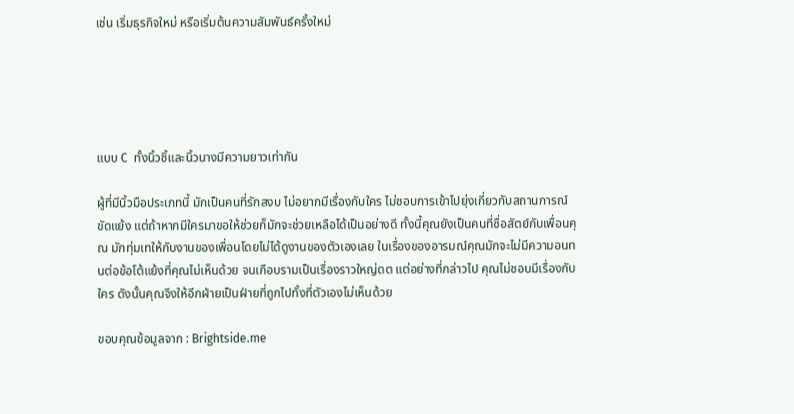เช่น เริ่มธุรกิจใหม่ หรือเริ่มต้นความสัมพันธ์ครั้งใหม่





แบบ C  ทั้งนิ้วชิ้และนิ้วนางมีความยาวเท่ากัน

ผู้ที่มีนิ้วมือประเภทนี้ มักเป็นคนที่รักสงบ ไม่อยากมีเรื่องกับใคร ไม่ชอบการเข้าไปยุ่งเกี่ยวกับสถานการณ์ขัดแย้ง แต่ถ้าหากมีใครมาขอให้ช่วยก็มักจะช่วยเหลือได้เป็นอย่างดี ทั้งนี้คุณยังเป็นคนที่ซื่อสัตย์กับเพื่อนคุณ มักทุ่มเทให้กับงานของเพื่อนโดยไม่ได้ดูงานของตัวเองเลย ในเรื่องของอารมณ์คุณมักจะไม่มีความอนทนต่อข้อโต้แย้งที่คุณไม่เห็นด้วย จนเกือบรามเป็นเรื่องราวใหญ่ดต แต่อย่างที่กล่าวไป คุณไม่ชอบมีเรื่องกับใคร ดังนั้นคุณจึงให้อีกฝ่ายเป็นฝ่ายที่ถูกไปทั้งที่ตัวเองไม่เห็นด้วย

ขอบคุณข้อมูลจาก : Brightside.me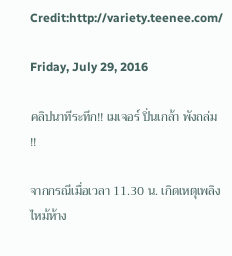Credit:http://variety.teenee.com/

Friday, July 29, 2016

คลิปนาทีระทึก!! เมเจอร์ ปิ่นเกล้า พังถล่ม !!

จากกรณีเมื่อเวลา 11.30 น. เกิดเหตุเพลิงไหม้ห้าง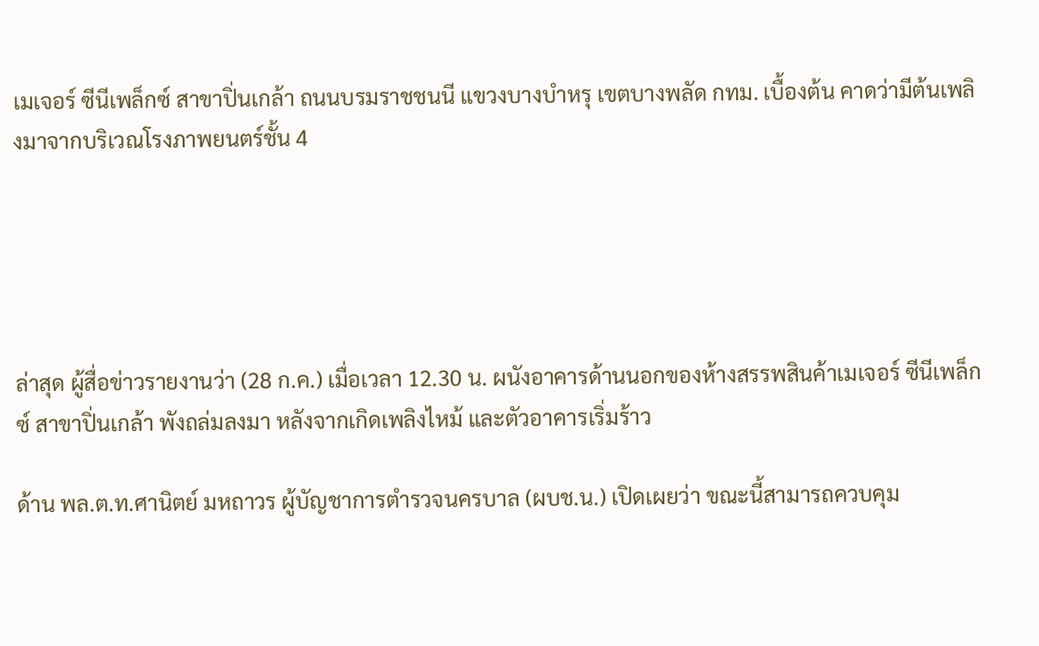เมเจอร์ ซีนีเพล็กซ์ สาขาปิ่นเกล้า ถนนบรมราชชนนี แขวงบางบำหรุ เขตบางพลัด กทม. เบื้องต้น คาดว่ามีต้นเพลิงมาจากบริเวณโรงภาพยนตร์ชั้น 4





ล่าสุด ผู้สื่อข่าวรายงานว่า (28 ก.ค.) เมื่อเวลา 12.30 น. ผนังอาคารด้านนอกของห้างสรรพสินค้าเมเจอร์ ซีนีเพล็กซ์ สาขาปิ่นเกล้า พังถล่มลงมา หลังจากเกิดเพลิงไหม้ และตัวอาคารเริ่มร้าว

ด้าน พล.ต.ท.ศานิตย์ มหถาวร ผู้บัญชาการตำรวจนครบาล (ผบช.น.) เปิดเผยว่า ขณะนี้สามารถควบคุม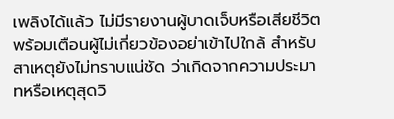เพลิงได้แล้ว ไม่มีรายงานผู้บาดเจ็บหรือเสียชีวิต พร้อมเตือนผู้ไม่เกี่ยวข้องอย่าเข้าไปใกล้ สำหรับสาเหตุยังไม่ทราบแน่ชัด ว่าเกิดจากความประมาทหรือเหตุสุดวิ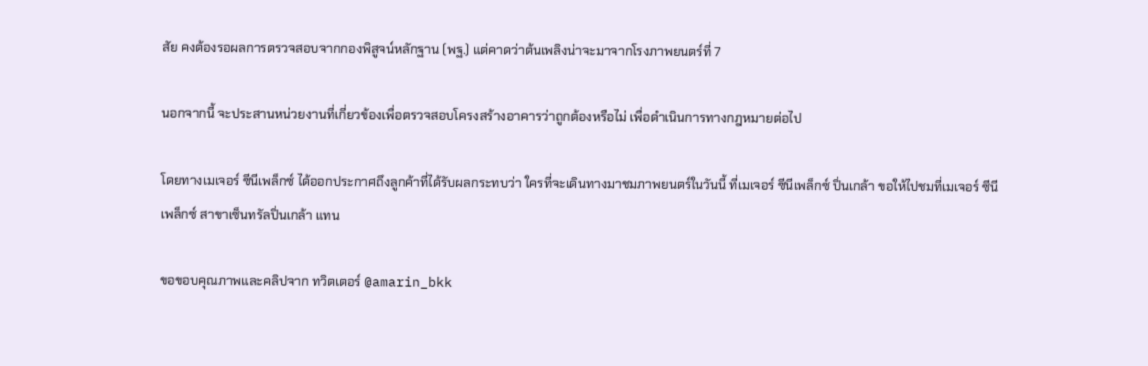สัย คงต้องรอผลการตรวจสอบจากกองพิสูจน์หลักฐาน (พฐ.) แต่คาดว่าต้นเพลิงน่าจะมาจากโรงภาพยนตร์ที่ 7

นอกจากนี้ จะประสานหน่วยงานที่เกี่ยวข้องเพื่อตรวจสอบโครงสร้างอาคารว่าถูกต้องหรือไม่ เพื่อดำเนินการทางกฎหมายต่อไป

โดยทางเมเจอร์ ซีนีเพล็กซ์ ได้ออกประกาศถึงลูกค้าที่ได้รับผลกระทบว่า ใครที่จะเดินทางมาชมภาพยนตร์ในวันนี้ ที่เมเจอร์ ซีนีเพล็กซ์ ปิ่นเกล้า ขอให้ไปชมที่เมเจอร์ ซีนีเพล็กซ์ สาขาเซ็นทรัลปิ่นเกล้า แทน

ขอขอบคุณภาพและคลิปจาก ทวิตเตอร์ @amarin_bkk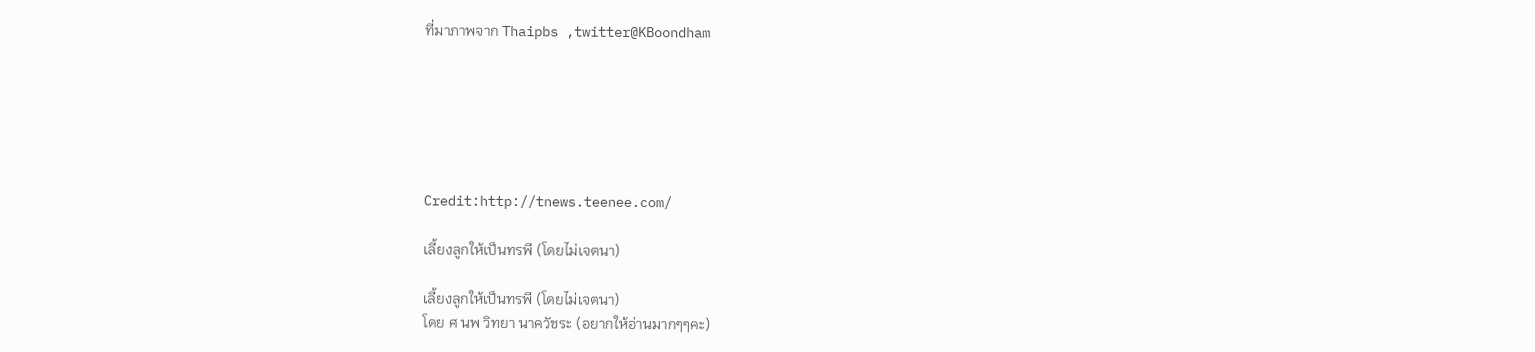ที่มาภาพจาก Thaipbs ,twitter@KBoondham






Credit:http://tnews.teenee.com/

เลี้ยงลูกให้เป็นทรพี (โดยไม่เจตนา)

เลี้ยงลูกให้เป็นทรพี (โดยไม่เจตนา)
โดย ศ นพ วิทยา นาควัชระ (อยากให้อ่านมากๆๆคะ)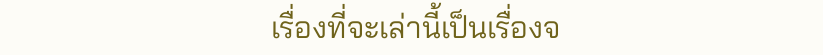เรื่องที่จะเล่านี้เป็นเรื่องจ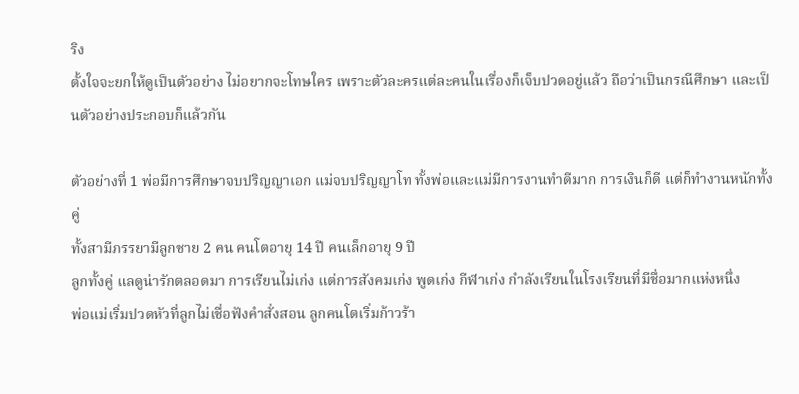ริง
ตั้งใจจะยกให้ดูเป็นตัวอย่าง ไม่อยากจะโทษใคร เพราะตัวละครแต่ละคนในเรื่องก็เจ็บปวดอยู่แล้ว ถือว่าเป็นกรณีศึกษา และเป็นตัวอย่างประกอบก็แล้วกัน

ตัวอย่างที่ 1 พ่อมีการศึกษาจบปริญญาเอก แม่จบปริญญาโท ทั้งพ่อและแม่มีการงานทำดีมาก การเงินก็ดี แต่ก็ทำงานหนักทั้งคู่
ทั้งสามีภรรยามีลูกชาย 2 คน คนโตอายุ 14 ปี คนเล็กอายุ 9 ปี
ลูกทั้งคู่ แลดูน่ารักตลอดมา การเรียนไม่เก่ง แต่การสังคมเก่ง พูดเก่ง กีฬาเก่ง กำลังเรียนในโรงเรียนที่มีชื่อมากแห่งหนึ่ง
พ่อแม่เริ่มปวดหัวที่ลูกไม่เชื่อฟังคำสั่งสอน ลูกคนโตเริ่มก้าวร้า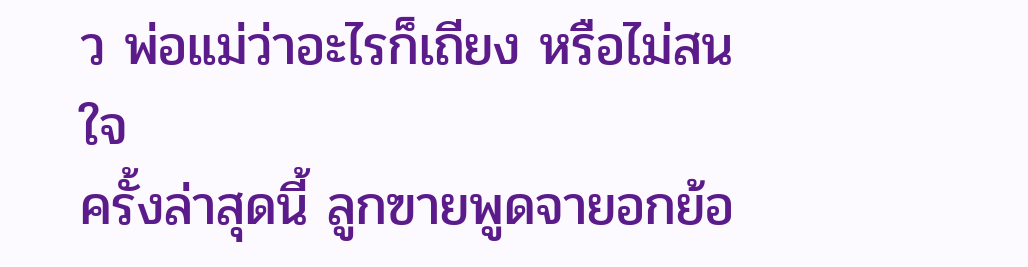ว พ่อแม่ว่าอะไรก็เถียง หรือไม่สนใจ
ครั้งล่าสุดนี้ ลูกฃายพูดจายอกย้อ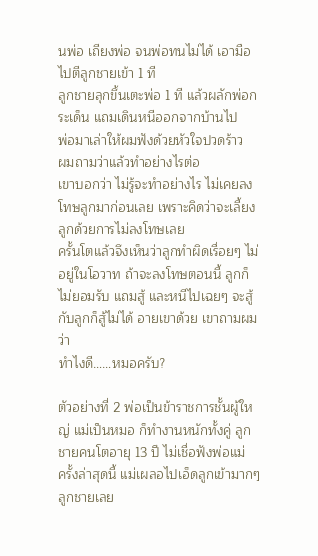นพ่อ เถียงพ่อ จนพ่อทนไม่ได้ เอามือไปตีลูกชายเข้า 1 ที
ลูกชายลุกขึ้นเตะพ่อ 1 ที แล้วผลักพ่อกระเด็น แถมเดินหนีออกจากบ้านไป
พ่อมาเล่าให้ผมฟังด้วยหัวใจปวดร้าว
ผมถามว่าแล้วทำอย่างไรต่อ
เขาบอกว่า ไม่รู้จะทำอย่างไร ไม่เคยลงโทษลูกมาก่อนเลย เพราะคิดว่าจะเลี้ยงลูกด้วยการไม่ลงโทษเลย
ครั้นโตแล้วจึงเห็นว่าลูกทำผิดเรื่อยๆ ไม่อยู่ในโอวาท ถ้าจะลงโทษตอนนี้ ลูกก็ไม่ยอมรับ แถมสู้ และหนีไปเฉยๆ จะสู้กับลูกก็สู้ไม่ได้ อายเขาด้วย เขาถามผมว่า
ทำไงดี……หมอครับ?

ตัวอย่างที่ 2 พ่อเป็นข้าราชการชั้นผู้ใหญ่ แม่เป็นหมอ ก็ทำงานหนักทั้งคู่ ลูกชายคนโตอายุ 13 ปี ไม่เชื่อฟังพ่อแม่
ครั้งล่าสุดนี้ แม่เผลอไปเอ็ดลูกเข้ามากๆ ลูกชายเลย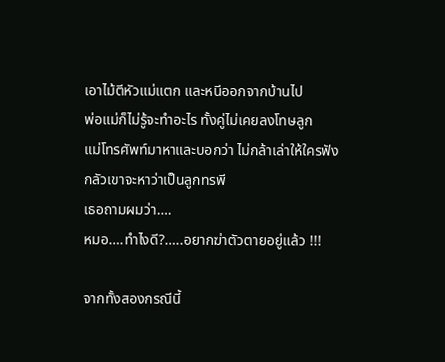เอาไม้ตีหัวแม่แตก และหนีออกจากบ้านไป
พ่อแม่ก็ไม่รู้จะทำอะไร ทั้งคู่ไม่เคยลงโทษลูก
แม่โทรศัพท์มาหาและบอกว่า ไม่กล้าเล่าให้ใครฟัง กลัวเขาจะหาว่าเป็นลูกทรพี
เธอถามผมว่า….
หมอ….ทำไงดี?…..อยากฆ่าตัวตายอยู่แล้ว !!!

จากทั้งสองกรณีนี้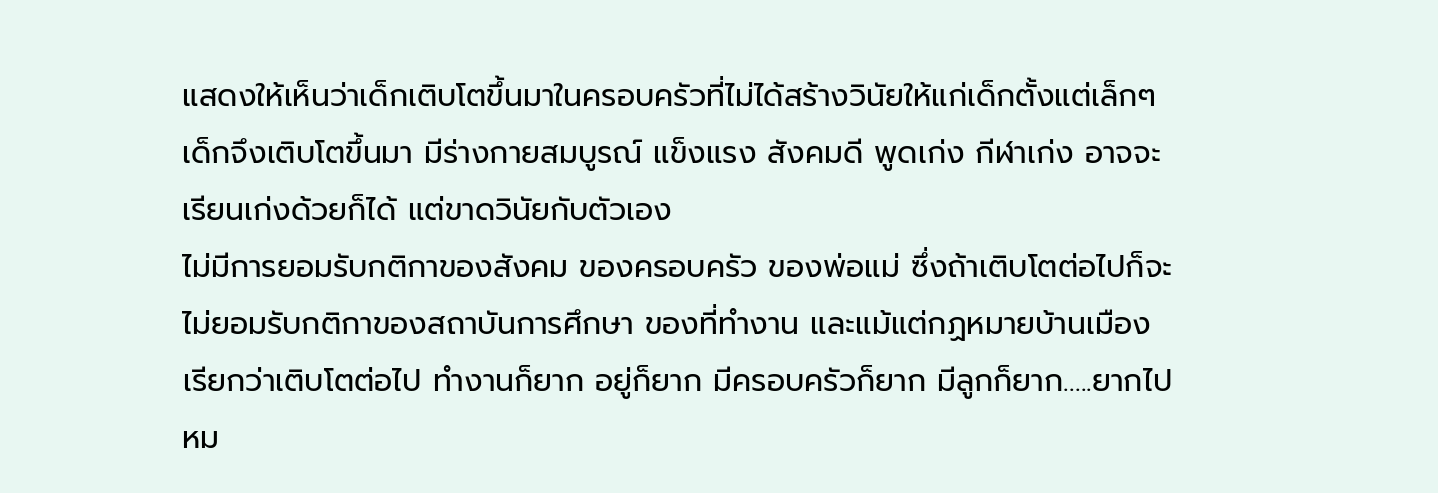แสดงให้เห็นว่าเด็กเติบโตขึ้นมาในครอบครัวที่ไม่ได้สร้างวินัยให้แก่เด็กตั้งแต่เล็กๆ
เด็กจึงเติบโตขึ้นมา มีร่างกายสมบูรณ์ แข็งแรง สังคมดี พูดเก่ง กีฬาเก่ง อาจจะเรียนเก่งด้วยก็ได้ แต่ขาดวินัยกับตัวเอง
ไม่มีการยอมรับกติกาของสังคม ของครอบครัว ของพ่อแม่ ซึ่งถ้าเติบโตต่อไปก็จะไม่ยอมรับกติกาของสถาบันการศึกษา ของที่ทำงาน และแม้แต่กฏหมายบ้านเมือง
เรียกว่าเติบโตต่อไป ทำงานก็ยาก อยู่ก็ยาก มีครอบครัวก็ยาก มีลูกก็ยาก…..ยากไปหม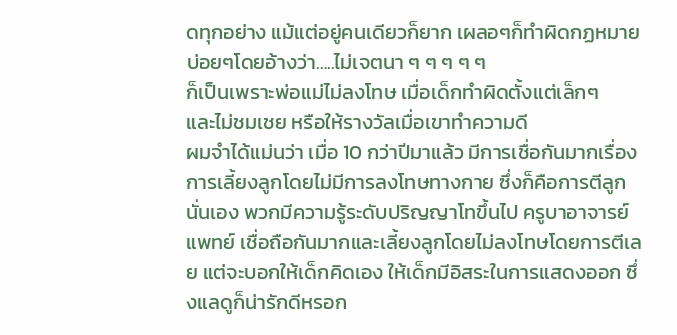ดทุกอย่าง แม้แต่อยู่คนเดียวก็ยาก เผลอๆก็ทำผิดกฏหมายบ่อยๆโดยอ้างว่า…..ไม่เจตนา ๆ ๆ ๆ ๆ ๆ
ก็เป็นเพราะพ่อแม่ไม่ลงโทษ เมื่อเด็กทำผิดตั้งแต่เล็กๆ
และไม่ชมเชย หรือให้รางวัลเมื่อเขาทำความดี
ผมจำได้แม่นว่า เมื่อ 10 กว่าปีมาแล้ว มีการเชื่อกันมากเรื่องการเลี้ยงลูกโดยไม่มีการลงโทษทางกาย ซึ่งก็คือการตีลูกนั่นเอง พวกมีความรู้ระดับปริญญาโทขึ้นไป ครูบาอาจารย์ แพทย์ เชื่อถือกันมากและเลี้ยงลูกโดยไม่ลงโทษโดยการตีเลย แต่จะบอกให้เด็กคิดเอง ให้เด็กมีอิสระในการแสดงออก ซึ่งแลดูก็น่ารักดีหรอก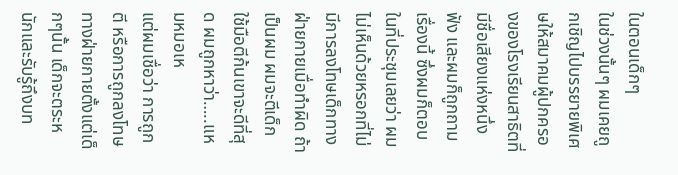ในตอนเด็กๆ
ในช่วงนั้นๆ ผมเคยถูกเชิญไปบรรยายพิเศษให้สมาคมผู้ปกครองของโรงเรียนสาธิตที่มีชื่อเสียงแห่งหนึ่งฟัง และผมก็ถูกถามเรื่องนี้ ซึ่งผมก็ตอบในที่ประชุมเลยว่า ผมไม่เห็นด้วยหรอกที่ไม่มีการลงโทษเด็กทางฝ่ายกายเมื่อทำผิด ถ้าเป็นผม ผมจะตีเด็ก ใช้มือตีก้นเขาจะดีที่สุด ผมถูกหาว่า…..แหมหมอเห
แต่ผมเชื่อว่า การถูกตี หรือการถูกลงโทษทางฝ่ายกายตั้งแต่เด็กๆนั้น เด็กจะตระหนักและรับรู้ถึงบท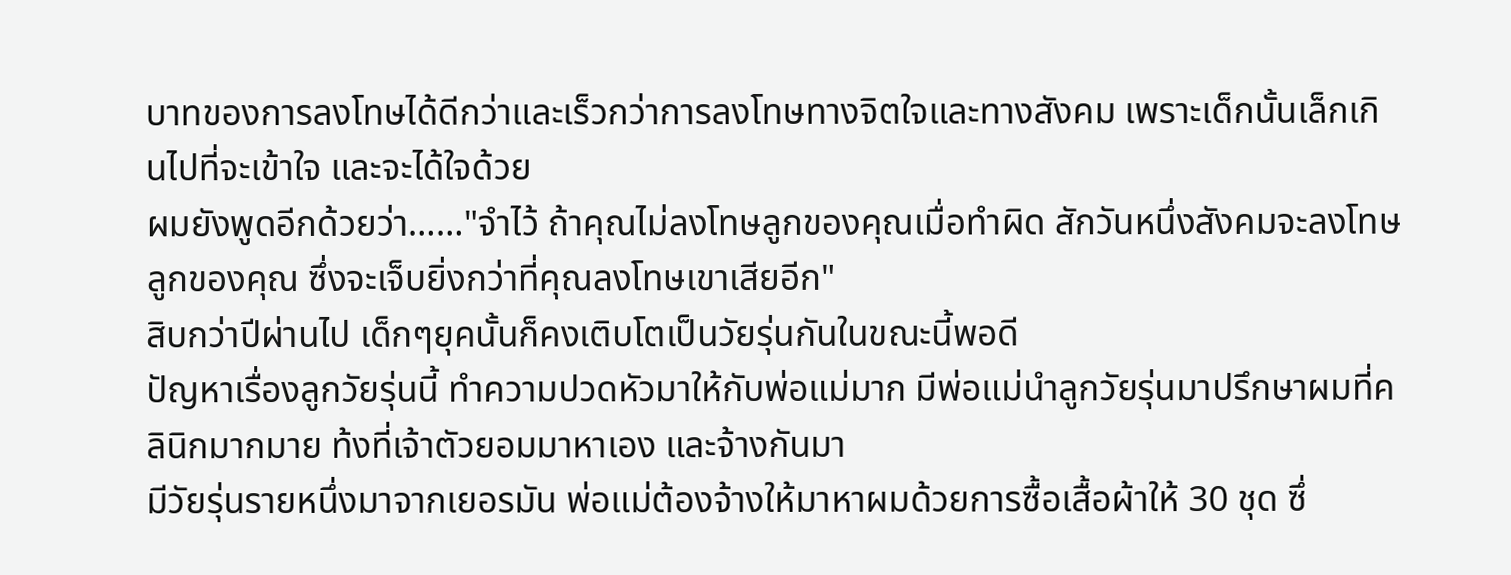บาทของการลงโทษได้ดีกว่าและเร็วกว่าการลงโทษทางจิตใจและทางสังคม เพราะเด็กนั้นเล็กเกินไปที่จะเข้าใจ และจะได้ใจด้วย
ผมยังพูดอีกด้วยว่า……"จำไว้ ถ้าคุณไม่ลงโทษลูกของคุณเมื่อทำผิด สักวันหนึ่งสังคมจะลงโทษลูกของคุณ ซึ่งจะเจ็บยิ่งกว่าที่คุณลงโทษเขาเสียอีก"
สิบกว่าปีผ่านไป เด็กๆยุคนั้นก็คงเติบโตเป็นวัยรุ่นกันในขณะนี้พอดี
ปัญหาเรื่องลูกวัยรุ่นนี้ ทำความปวดหัวมาให้กับพ่อแม่มาก มีพ่อแม่นำลูกวัยรุ่นมาปรึกษาผมที่คลินิกมากมาย ท้งที่เจ้าตัวยอมมาหาเอง และจ้างกันมา
มีวัยรุ่นรายหนึ่งมาจากเยอรมัน พ่อแม่ต้องจ้างให้มาหาผมด้วยการซื้อเสื้อผ้าให้ 30 ชุด ซึ่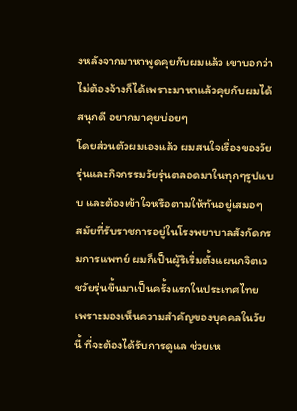งหลังจากมาหาพูดคุยกับผมแล้ว เขาบอกว่า ไม่ต้องจ้างก็ได้เพราะมาหาแล้วคุยกับผมได้สนุกดี อยากมาคุยบ่อยๆ
โดยส่วนตัวผมเองแล้ว ผมสนใจเรื่องของวัยรุ่นและกิจกรรมวัยรุ่นตลอดมาในทุกๆรูปแบบ และต้องเข้าใจหรือตามให้ทันอยู่เสมอๆ
สมัยที่รับราชการอยู่ในโรงพยาบาลสังกัดกรมการแพทย์ ผมก็เป็นผู้ริเริ่มตั้งแผนกจิตเวชวัยรุ่นขึ้นมาเป็นครั้งแรกในประเทศไทย เพราะมองเห็นความสำคัญของบุคคลในวัยนี้ ที่จะต้องได้รับการดูแล ช่วยเห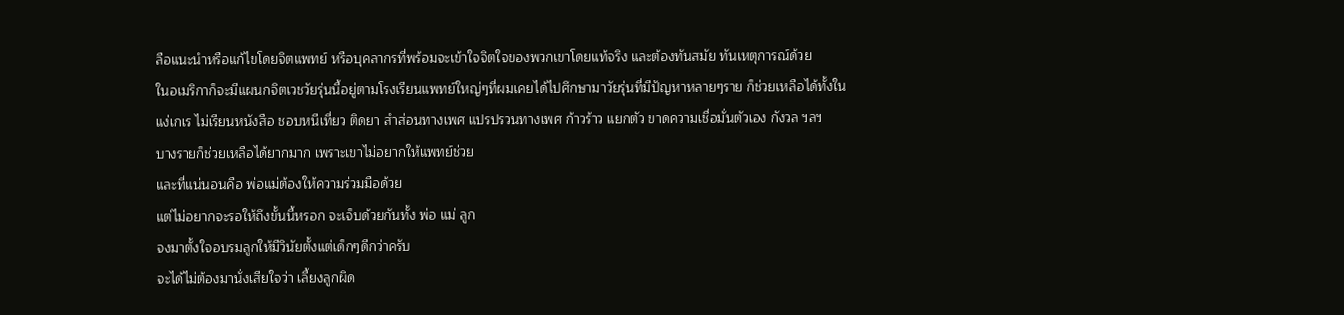ลือแนะนำหรือแก้ไขโดยจิตแพทย์ หรือบุคลากรที่พร้อมจะเข้าใจจิตใจของพวกเขาโดยแท้จริง และต้องทันสมัย ทันเหตุการณ์ด้วย
ในอเมริกาก็จะมีแผนกจิตเวชวัยรุ่นนี้อยู่ตามโรงเรียนแพทย์ใหญ่ๆที่ผมเคยได้ไปศึกษามาวัยรุ่นที่มีปัญหาหลายๆราย ก็ช่วยเหลือได้ทั้งในแง่เกเร ไม่เรียนหนังสือ ชอบหนีเที่ยว ติดยา สำส่อนทางเพศ แปรปรวนทางเพศ ก้าวร้าว แยกตัว ขาดความเชื่อมั่นตัวเอง กังวล ฯลฯ
บางรายก็ช่วยเหลือได้ยากมาก เพราะเขาไม่อยากให้แพทย์ช่วย
และที่แน่นอนคือ พ่อแม่ต้องให้ความร่วมมือด้วย
แต่ไม่อยากจะรอให้ถึงขั้นนี้หรอก จะเจ็บด้วยกันทั้ง พ่อ แม่ ลูก
จงมาตั้งใจอบรมลูกให้มีวินัยตั้งแต่เด็กๆดีกว่าครับ
จะได้ไม่ต้องมานั่งเสียใจว่า เลี้ยงลูกผิด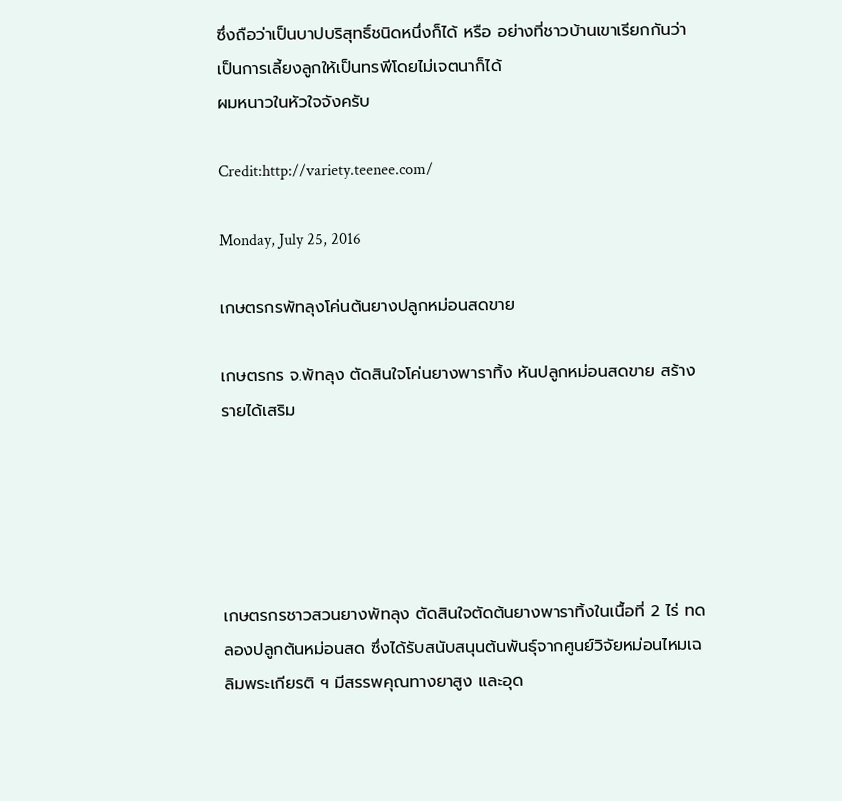ซึ่งถือว่าเป็นบาปบริสุทธิ์ชนิดหนึ่งก็ได้ หรือ อย่างที่ชาวบ้านเขาเรียกกันว่า เป็นการเลี้ยงลูกให้เป็นทรพีโดยไม่เจตนาก็ได้
ผมหนาวในหัวใจจังครับ

Credit:http://variety.teenee.com/

Monday, July 25, 2016

เกษตรกรพัทลุงโค่นต้นยางปลูกหม่อนสดขาย

เกษตรกร จ.พัทลุง ตัดสินใจโค่นยางพาราทิ้ง หันปลูกหม่อนสดขาย สร้างรายได้เสริม





เกษตรกรชาวสวนยางพัทลุง ตัดสินใจตัดต้นยางพาราทิ้งในเนื้อที่ 2 ไร่ ทดลองปลูกต้นหม่อนสด ซึ่งได้รับสนับสนุนต้นพันธุ์จากศูนย์วิจัยหม่อนไหมเฉลิมพระเกียรติ ฯ มีสรรพคุณทางยาสูง และอุด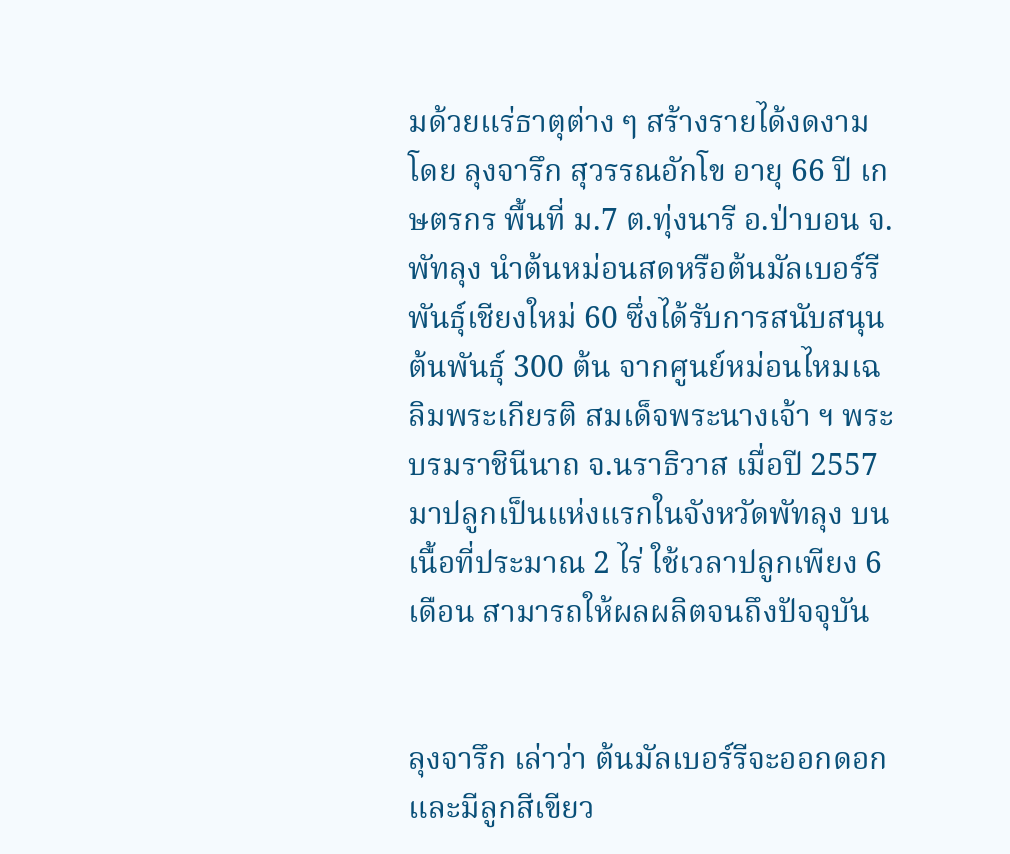มด้วยแร่ธาตุต่าง ๆ สร้างรายได้งดงามโดย ลุงจารึก สุวรรณอักโข อายุ 66 ปี เกษตรกร พื้นที่ ม.7 ต.ทุ่งนารี อ.ป่าบอน จ.พัทลุง นำต้นหม่อนสดหรือต้นมัลเบอร์รี พันธุ์เชียงใหม่ 60 ซึ่งได้รับการสนับสนุนต้นพันธุ์ 300 ต้น จากศูนย์หม่อนไหมเฉลิมพระเกียรติ สมเด็จพระนางเจ้า ฯ พระบรมราชินีนาถ จ.นราธิวาส เมื่อปี 2557 มาปลูกเป็นแห่งแรกในจังหวัดพัทลุง บนเนื้อที่ประมาณ 2 ไร่ ใช้เวลาปลูกเพียง 6 เดือน สามารถให้ผลผลิตจนถึงปัจจุบัน


ลุงจารึก เล่าว่า ต้นมัลเบอร์รีจะออกดอกและมีลูกสีเขียว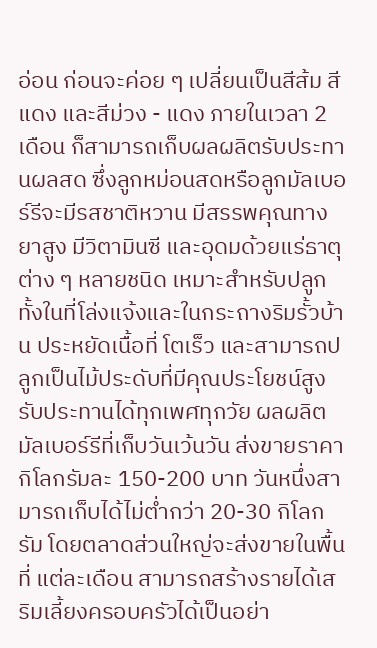อ่อน ก่อนจะค่อย ๆ เปลี่ยนเป็นสีส้ม สีแดง และสีม่วง - แดง ภายในเวลา 2 เดือน ก็สามารถเก็บผลผลิตรับประทานผลสด ซึ่งลูกหม่อนสดหรือลูกมัลเบอร์รีจะมีรสชาติหวาน มีสรรพคุณทางยาสูง มีวิตามินซี และอุดมด้วยแร่ธาตุต่าง ๆ หลายชนิด เหมาะสำหรับปลูกทั้งในที่โล่งแจ้งและในกระถางริมรั้วบ้าน ประหยัดเนื้อที่ โตเร็ว และสามารถปลูกเป็นไม้ประดับที่มีคุณประโยชน์สูง รับประทานได้ทุกเพศทุกวัย ผลผลิตมัลเบอร์รีที่เก็บวันเว้นวัน ส่งขายราคากิโลกรัมละ 150-200 บาท วันหนึ่งสามารถเก็บได้ไม่ต่ำกว่า 20-30 กิโลกรัม โดยตลาดส่วนใหญ่จะส่งขายในพื้นที่ แต่ละเดือน สามารถสร้างรายได้เสริมเลี้ยงครอบครัวได้เป็นอย่า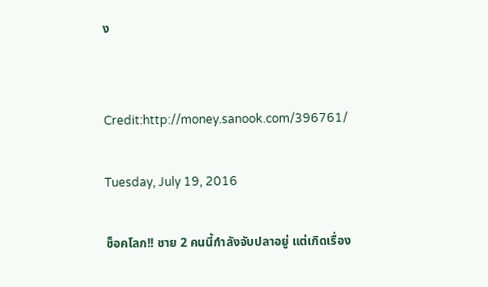ง


Credit:http://money.sanook.com/396761/

Tuesday, July 19, 2016

ช็อคโลก!! ชาย 2 คนนี้กำลังจับปลาอยู่ แต่เกิดเรื่อง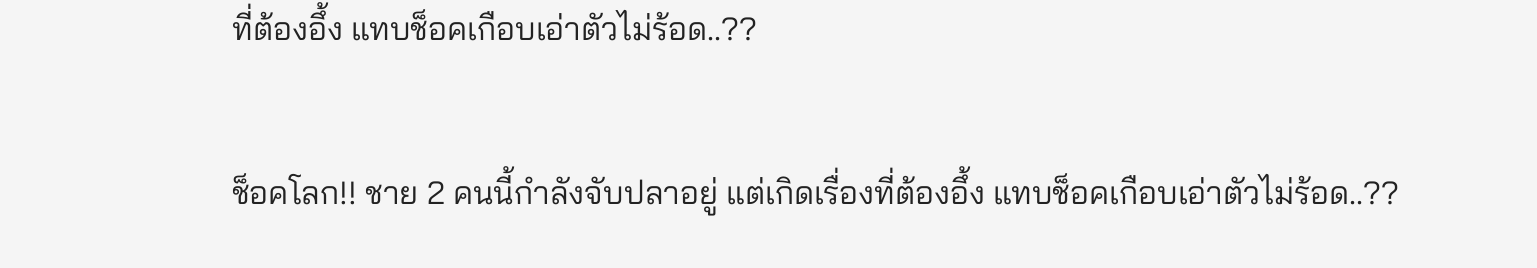ที่ต้องอึ้ง แทบช็อคเกือบเอ่าตัวไม่ร้อด..??

ช็อคโลก!! ชาย 2 คนนี้กำลังจับปลาอยู่ แต่เกิดเรื่องที่ต้องอึ้ง แทบช็อคเกือบเอ่าตัวไม่ร้อด..??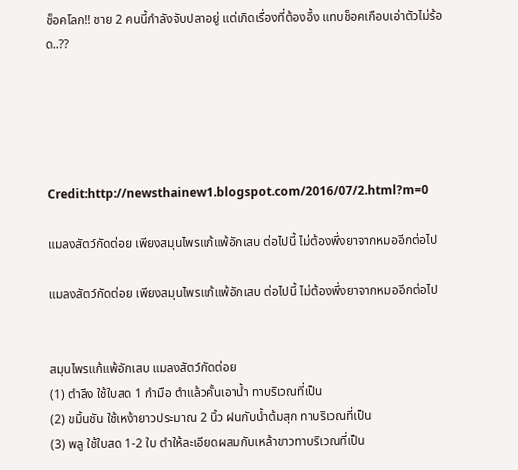ช็อคโลก!! ชาย 2 คนนี้กำลังจับปลาอยู่ แต่เกิดเรื่องที่ต้องอึ้ง แทบช็อคเกือบเอ่าตัวไม่ร้อด..??





Credit:http://newsthainew1.blogspot.com/2016/07/2.html?m=0

แมลงสัตว์กัดต่อย เพียงสมุนไพรแก้แพ้อักเสบ ต่อไปนี้ ไม่ต้องพึ่งยาจากหมออีกต่อไป

แมลงสัตว์กัดต่อย เพียงสมุนไพรแก้แพ้อักเสบ ต่อไปนี้ ไม่ต้องพึ่งยาจากหมออีกต่อไป


สมุนไพรแก้แพ้อักเสบ แมลงสัตว์กัดต่อย
(1) ตำลึง ใช้ใบสด 1 กำมือ ตำแล้วคั้นเอาน้ำ ทาบริเวณที่เป็น
(2) ขมิ้นชัน ใช้เหง้ายาวประมาณ 2 นิ้ว ฝนกับน้ำต้มสุก ทาบริเวณที่เป็น
(3) พลู ใช้ใบสด 1-2 ใบ ตำให้ละเอียดผสมกับเหล้าขาวทาบริเวณที่เป็น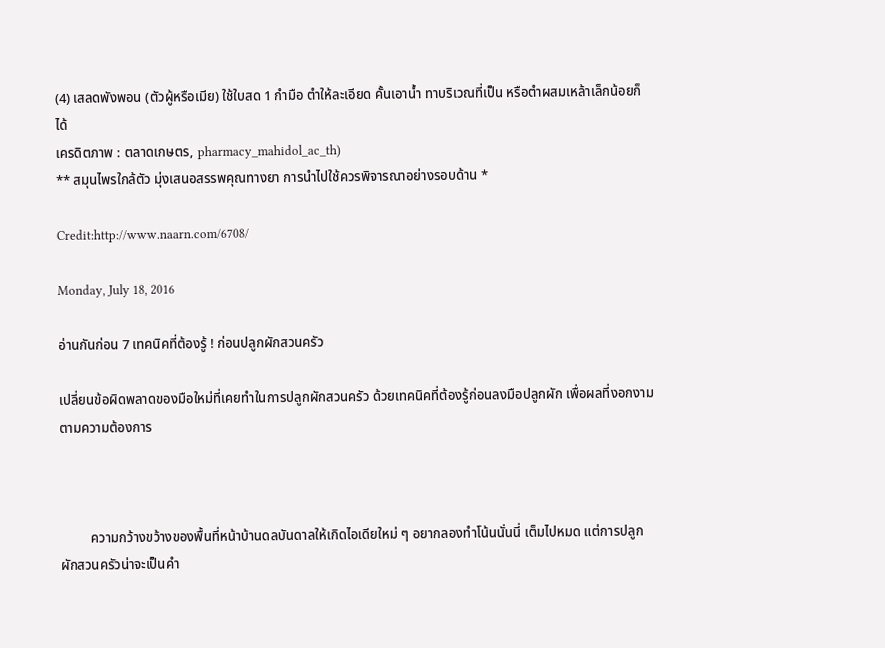(4) เสลดพังพอน (ตัวผู้หรือเมีย) ใช้ใบสด 1 กำมือ ตำให้ละเอียด คั้นเอาน้ำ ทาบริเวณที่เป็น หรือตำผสมเหล้าเล็กน้อยก็ได้
เครดิตภาพ : ตลาดเกษตร, pharmacy_mahidol_ac_th)
** สมุนไพรใกล้ตัว มุ่งเสนอสรรพคุณทางยา การนำไปใช้ควรพิจารณาอย่างรอบด้าน *

Credit:http://www.naarn.com/6708/

Monday, July 18, 2016

อ่านกันก่อน 7 เทคนิคที่ต้องรู้ ! ก่อนปลูกผักสวนครัว

เปลี่ยนข้อผิดพลาดของมือใหม่ที่เคยทำในการปลูกผักสวนครัว ด้วยเทคนิคที่ต้องรู้ก่อนลงมือปลูกผัก เพื่อผลที่งอกงามตามความต้องการ



         ความกว้างขว้างของพื้นที่หน้าบ้านดลบันดาลให้เกิดไอเดียใหม่ ๆ อยากลองทำโน้นนั่นนี่ เต็มไปหมด แต่การปลูกผักสวนครัวน่าจะเป็นคำ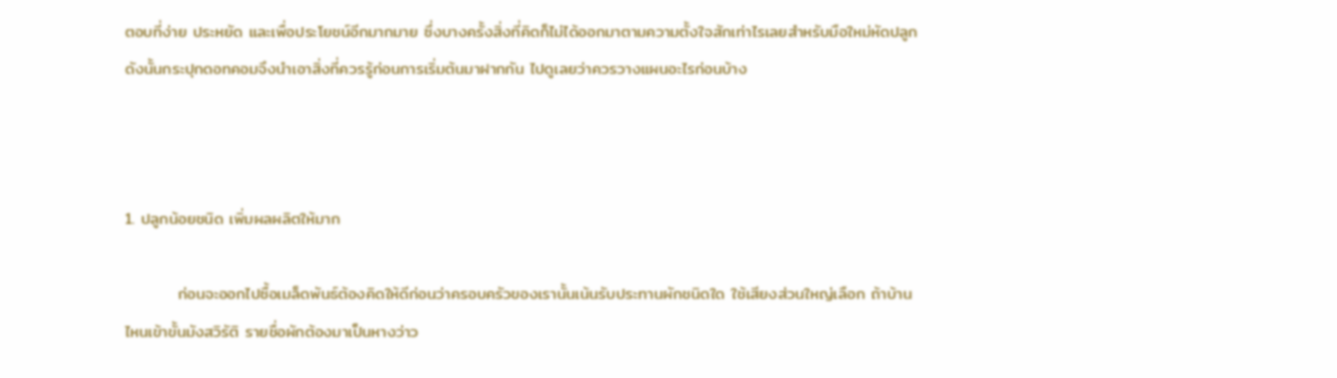ตอบที่ง่าย ประหยัด และเพื่อประโยชน์อีกมากมาย ซึ่งบางครั้งสิ่งที่คิดก็ไม่ได้ออกมาตามความตั้งใจสักเท่าไรเลยสำหรับมือใหม่หัดปลูก ดังนั้นกระปุกดอทคอมจึงนำเอาสิ่งที่ควรรู้ก่อนการเริ่มต้นมาฝากกัน ไปดูเลยว่าควรวางแผนอะไรก่อนบ้าง



1. ปลูกน้อยชนิด เพิ่มผลผลิตให้มาก

         ก่อนจะออกไปซื้อเมล็ดพันธ์ต้องคิดให้ดีก่อนว่าครอบครัวของเรานั้นเน้นรับประทานผักชนิดใด ใช้เสียงส่วนใหญ่เลือก ถ้าบ้านไหนเข้าขั้นมังสวิรัติ รายชื่อผักต้องมาเป็นหางว่าว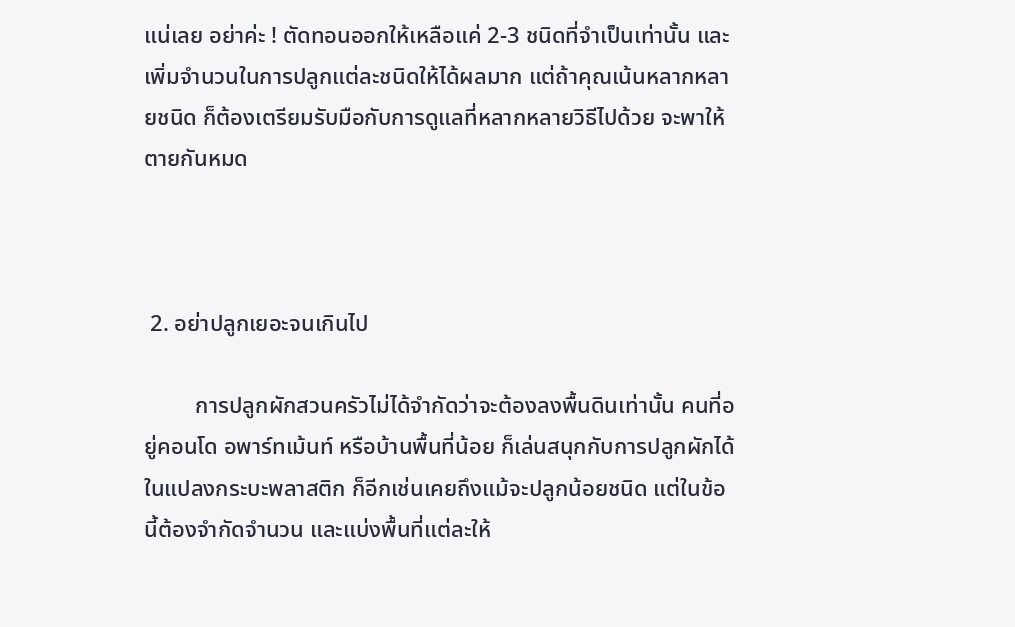แน่เลย อย่าค่ะ ! ตัดทอนออกให้เหลือแค่ 2-3 ชนิดที่จำเป็นเท่านั้น และเพิ่มจำนวนในการปลูกแต่ละชนิดให้ได้ผลมาก แต่ถ้าคุณเน้นหลากหลายชนิด ก็ต้องเตรียมรับมือกับการดูแลที่หลากหลายวิธีไปด้วย จะพาให้ตายกันหมด



 2. อย่าปลูกเยอะจนเกินไป

         การปลูกผักสวนครัวไม่ได้จำกัดว่าจะต้องลงพื้นดินเท่านั้น คนที่อยู่คอนโด อพาร์ทเม้นท์ หรือบ้านพื้นที่น้อย ก็เล่นสนุกกับการปลูกผักได้ในแปลงกระบะพลาสติก ก็อีกเช่นเคยถึงแม้จะปลูกน้อยชนิด แต่ในข้อนี้ต้องจำกัดจำนวน และแบ่งพื้นที่แต่ละให้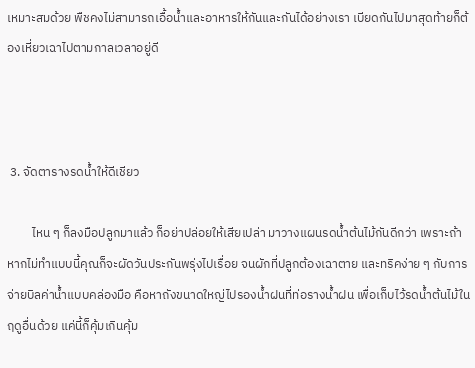เหมาะสมด้วย พืชคงไม่สามารถเอื้อน้ำและอาหารให้กันและกันได้อย่างเรา เบียดกันไปมาสุดท้ายก็ต้องเหี่ยวเฉาไปตามกาลเวลาอยู่ดี



 3. จัดตารางรดน้ำให้ดีเชียว

         ไหน ๆ ก็ลงมือปลูกมาแล้ว ก็อย่าปล่อยให้เสียเปล่า มาวางแผนรดน้ำต้นไม้กันดีกว่า เพราะถ้าหากไม่ทำแบบนี้คุณก็จะผัดวันประกันพรุ่งไปเรื่อย จนผักที่ปลูกต้องเฉาตาย และทริคง่าย ๆ กับการจ่ายบิลค่าน้ำแบบคล่องมือ คือหาถังขนาดใหญ่ไปรองน้ำฝนที่ท่อรางน้ำฝน เพื่อเก็บไว้รดน้ำต้นไม้ในฤดูอื่นด้วย แค่นี้ก็คุ้มเกินคุ้ม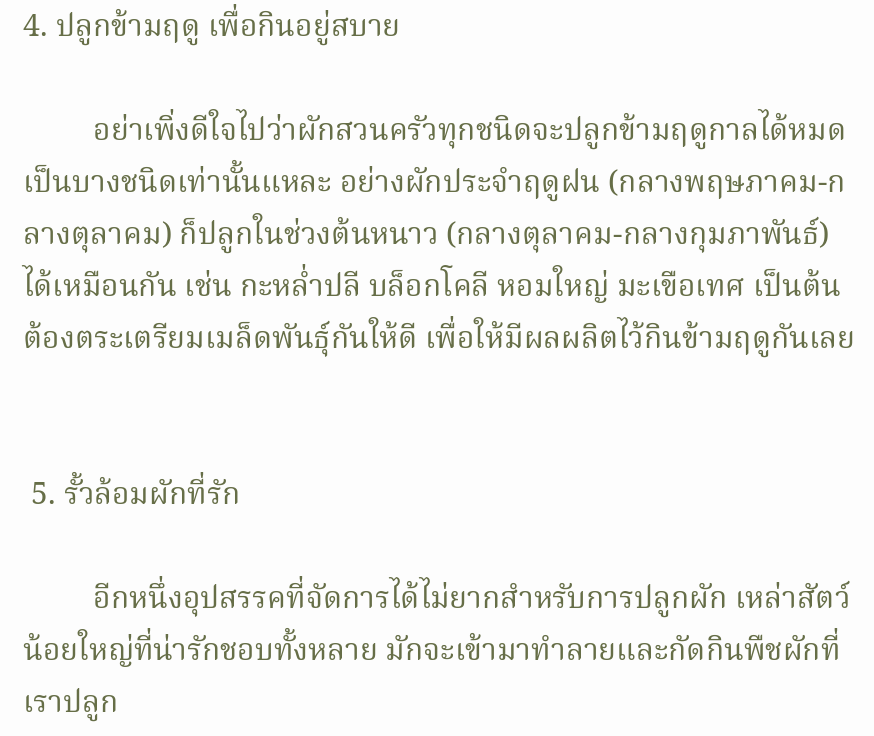4. ปลูกข้ามฤดู เพื่อกินอยู่สบาย

         อย่าเพิ่งดีใจไปว่าผักสวนครัวทุกชนิดจะปลูกข้ามฤดูกาลได้หมด เป็นบางชนิดเท่านั้นแหละ อย่างผักประจำฤดูฝน (กลางพฤษภาคม-กลางตุลาคม) ก็ปลูกในช่วงต้นหนาว (กลางตุลาคม-กลางกุมภาพันธ์) ได้เหมือนกัน เช่น กะหล่ำปลี บล็อกโคลี หอมใหญ่ มะเขือเทศ เป็นต้น ต้องตระเตรียมเมล็ดพันธุ์กันให้ดี เพื่อให้มีผลผลิตไว้กินข้ามฤดูกันเลย


 5. รั้วล้อมผักที่รัก

         อีกหนึ่งอุปสรรคที่จัดการได้ไม่ยากสำหรับการปลูกผัก เหล่าสัตว์น้อยใหญ่ที่น่ารักชอบทั้งหลาย มักจะเข้ามาทำลายและกัดกินพืชผักที่เราปลูก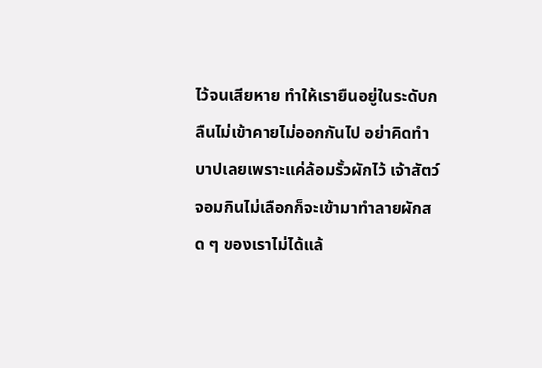ไว้จนเสียหาย ทำให้เรายืนอยู่ในระดับกลืนไม่เข้าคายไม่ออกกันไป อย่าคิดทำบาปเลยเพราะแค่ล้อมรั้วผักไว้ เจ้าสัตว์จอมกินไม่เลือกก็จะเข้ามาทำลายผักสด ๆ ของเราไม่ได้แล้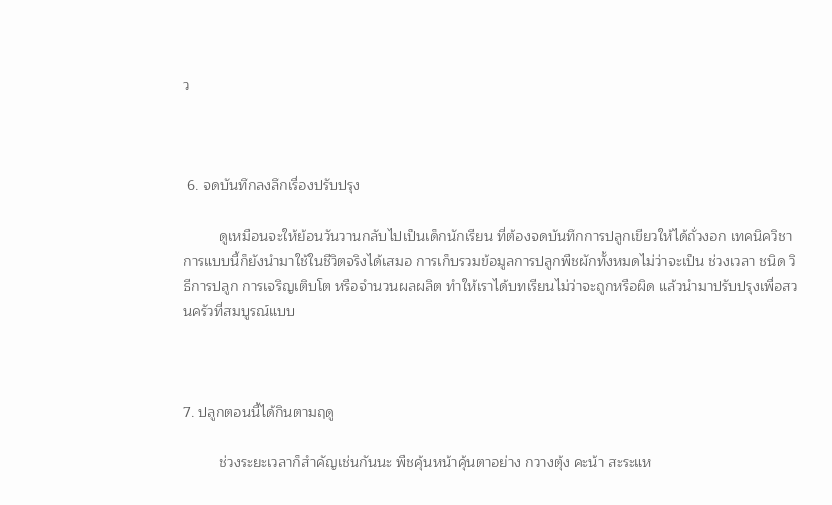ว



 6. จดบันทึกลงลึกเรื่องปรับปรุง

         ดูเหมือนจะให้ย้อนวันวานกลับไปเป็นเด็กนักเรียน ที่ต้องจดบันทึกการปลูกเขียวให้ได้ถั่วงอก เทคนิควิชาการแบบนี้ก็ยังนำมาใช้ในชีวิตจริงได้เสมอ การเก็บรวมข้อมูลการปลูกพืชผักทั้งหมดไม่ว่าจะเป็น ช่วงเวลา ชนิด วิธีการปลูก การเจริญเติบโต หรือจำนวนผลผลิต ทำให้เราได้บทเรียนไม่ว่าจะถูกหรือผิด แล้วนำมาปรับปรุงเพื่อสวนครัวที่สมบูรณ์แบบ



7. ปลูกตอนนี้ได้กินตามฤดู

         ช่วงระยะเวลาก็สำคัญเช่นกันนะ พืชคุ้นหน้าคุ้นตาอย่าง กวางตุ้ง คะน้า สะระแห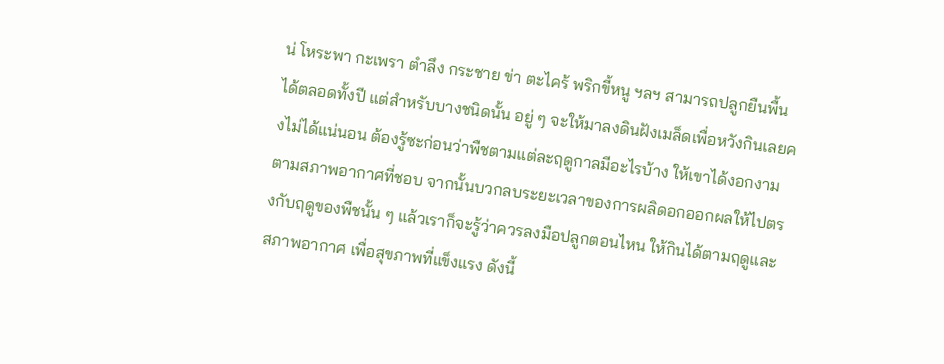น่ โหระพา กะเพรา ตำลึง กระชาย ข่า ตะไคร้ พริกขี้หนู ฯลฯ สามารถปลูกยืนพื้นได้ตลอดทั้งปี แต่สำหรับบางชนิดนั้น อยู่ ๆ จะให้มาลงดินฝังเมล็ดเพื่อหวังกินเลยคงไม่ได้แน่นอน ต้องรู้ซะก่อนว่าพืชตามแต่ละฤดูกาลมีอะไรบ้าง ให้เขาได้งอกงามตามสภาพอากาศที่ชอบ จากนั้นบวกลบระยะเวลาของการผลิดอกออกผลให้ไปตรงกับฤดูของพืชนั้น ๆ แล้วเราก็จะรู้ว่าควรลงมือปลูกตอนไหน ให้กินได้ตามฤดูและสภาพอากาศ เพื่อสุขภาพที่แข็งแรง ดังนี้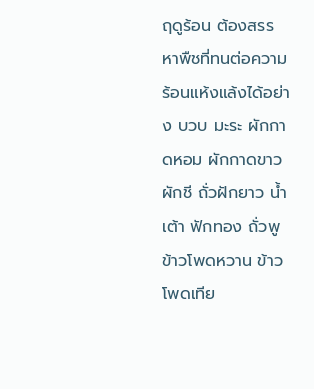ฤดูร้อน ต้องสรรหาพืชที่ทนต่อความร้อนแห้งแล้งได้อย่าง บวบ มะระ ผักกาดหอม ผักกาดขาว ผักชี ถั่วฝักยาว น้ำเต้า ฟักทอง ถั่วพู ข้าวโพดหวาน ข้าวโพดเทีย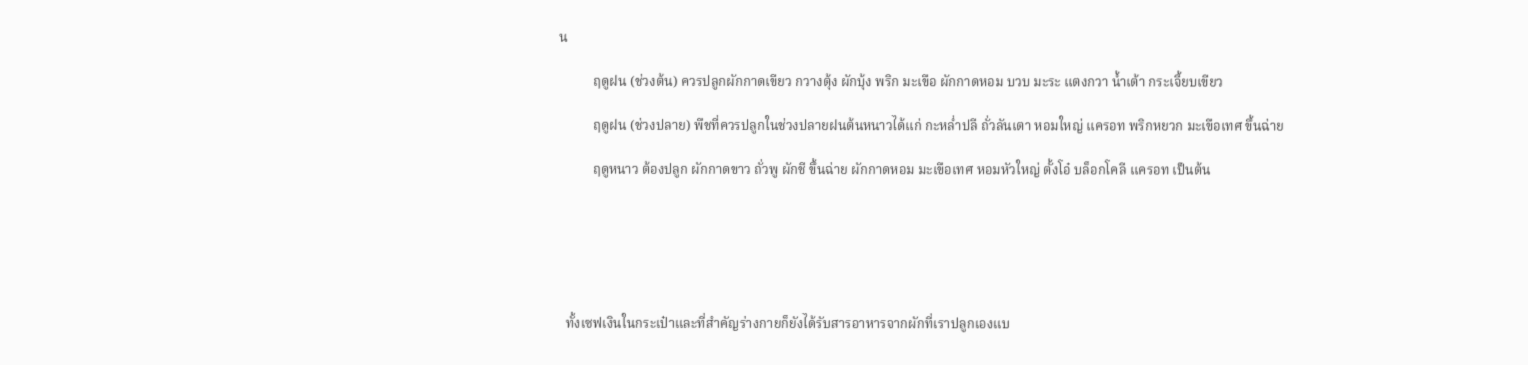น

          ฤดูฝน (ช่วงต้น) ควรปลูกผักกาดเขียว กวางตุ้ง ผักบุ้ง พริก มะเขือ ผักกาดหอม บวบ มะระ แตงกวา น้ำเต้า กระเจี้ยบเขียว

          ฤดูฝน (ช่วงปลาย) พืชที่ควรปลูกในช่วงปลายฝนต้นหนาวได้แก่ กะหล่ำปลี ถั่วลันเตา หอมใหญ่ แครอท พริกหยวก มะเขือเทศ ขึ้นฉ่าย

          ฤดูหนาว ต้องปลูก ผักกาดขาว ถั่วพู ผักชี ขึ้นฉ่าย ผักกาดหอม มะเขือเทศ หอมหัวใหญ่ ตั้งโอ๋ บล็อกโคลี แครอท เป็นต้น






  ทั้งเซฟเงินในกระเป๋าและที่สำคัญร่างกายก็ยังได้รับสารอาหารจากผักที่เราปลูกเองแบ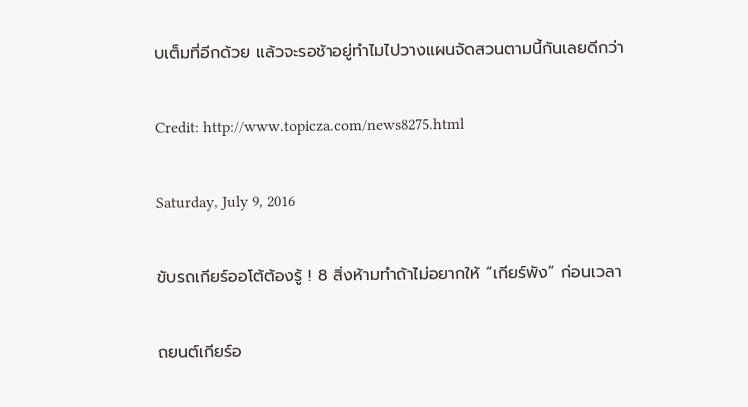บเต็มที่อีกด้วย แล้วจะรอช้าอยู่ทำไมไปวางแผนจัดสวนตามนี้กันเลยดีกว่า

Credit: http://www.topicza.com/news8275.html

Saturday, July 9, 2016

ขับรถเกียร์ออโต้ต้องรู้ ! 8 สิ่งห้ามทำถ้าไม่อยากให้ “เกียร์พัง” ก่อนเวลา

ถยนต์เกียร์อ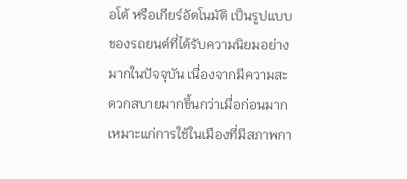อโต้ หรือเกียร์อัตโนมัติ เป็นรูปแบบของรถยนต์ที่ได้รับความนิยมอย่างมากในปัจจุบัน เนื่องจากมีความสะดวกสบายมากขึ้นกว่าเมื่อก่อนมาก เหมาะแก่การใช้ในเมืองที่มีสภาพกา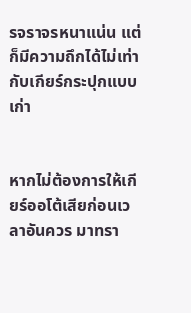รจราจรหนาแน่น แต่ก็มีความถึกได้ไม่เท่ากับเกียร์กระปุกแบบเก่า


หากไม่ต้องการให้เกียร์ออโต้เสียก่อนเวลาอันควร มาทรา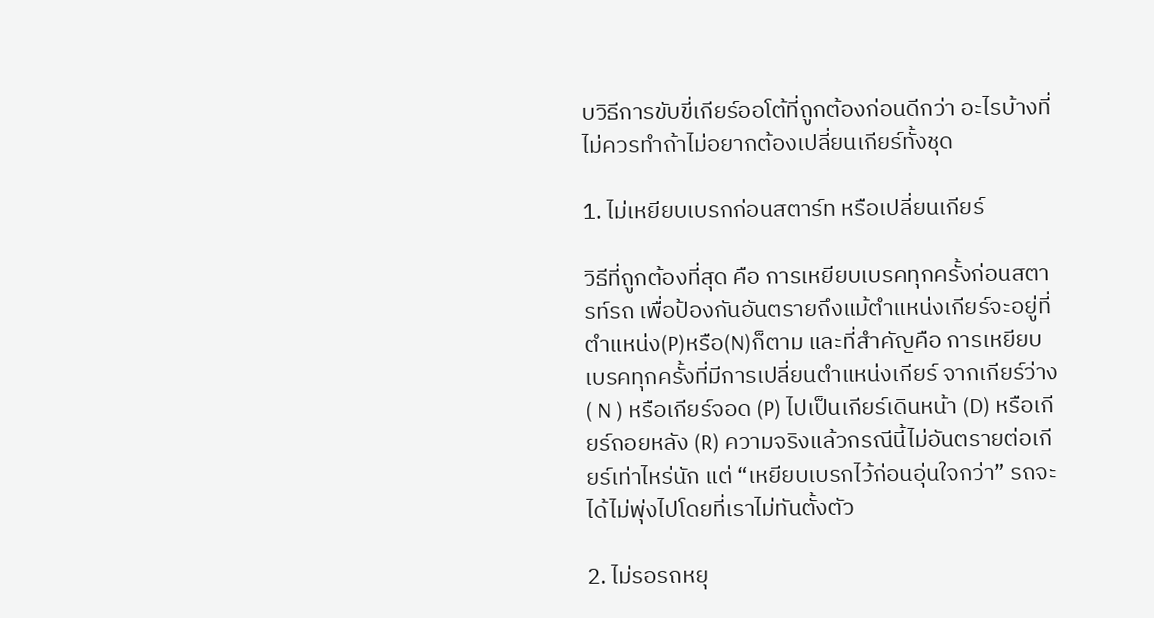บวิธีการขับขี่เกียร์ออโต้ที่ถูกต้องก่อนดีกว่า อะไรบ้างที่ไม่ควรทำถ้าไม่อยากต้องเปลี่ยนเกียร์ทั้งชุด

1. ไม่เหยียบเบรกก่อนสตาร์ท หรือเปลี่ยนเกียร์

วิธีที่ถูกต้องที่สุด คือ การเหยียบเบรคทุกครั้งก่อนสตารท์รถ เพื่อป้องกันอันตรายถึงแม้ตำแหน่งเกียร์จะอยู่ที่ตำแหน่ง(P)หรือ(N)ก็ตาม และที่สำคัญคือ การเหยียบเบรคทุกครั้งที่มีการเปลี่ยนตำแหน่งเกียร์ จากเกียร์ว่าง( N ) หรือเกียร์จอด (P) ไปเป็นเกียร์เดินหน้า (D) หรือเกียร์ถอยหลัง (R) ความจริงแล้วกรณีนี้ไม่อันตรายต่อเกียร์เท่าไหร่นัก แต่ “เหยียบเบรกไว้ก่อนอุ่นใจกว่า” รถจะได้ไม่พุ่งไปโดยที่เราไม่ทันตั้งตัว

2. ไม่รอรถหยุ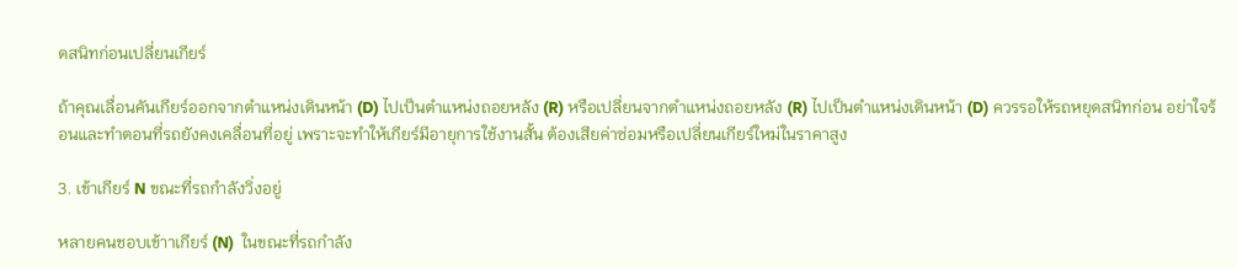ดสนิทก่อนเปลี่ยนเกียร์

ถ้าคุณเลื่อนคันเกียร์ออกจากตำแหน่งเดินหน้า (D) ไปเป็นตำแหน่งถอยหลัง (R) หรือเปลี่ยนจากตำแหน่งถอยหลัง (R) ไปเป็นตำแหน่งเดินหน้า (D) ควรรอให้รถหยุดสนิทก่อน อย่าใจร้อนและทำตอนที่รถยังคงเคลื่อนที่อยู่ เพราะจะทำให้เกียร์มีอายุการใช้งานสั้น ต้องเสียค่าซ่อมหรือเปลี่ยนเกียร์ใหม่ในราคาสูง

3. เข้าเกียร์ N ขณะที่รถกำลังวิ่งอยู่

หลายคนชอบเข้าาเกียร์ (N)  ในขณะที่รถกำลัง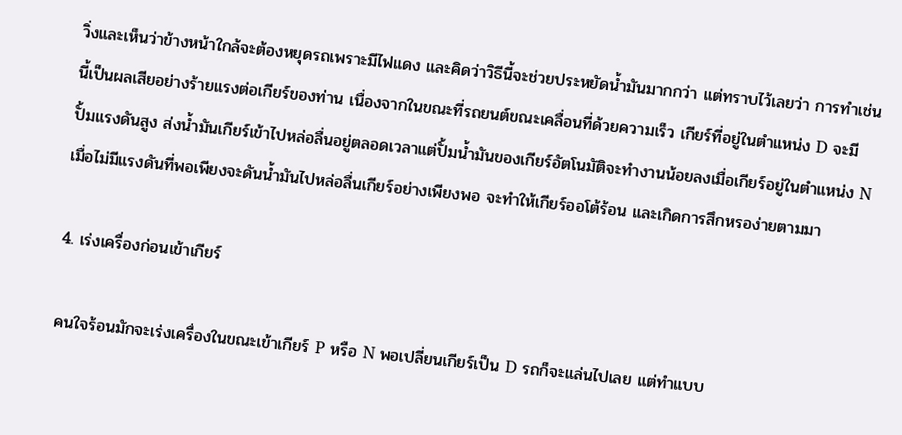วิ่งและเห็นว่าข้างหน้าใกล้จะต้องหยุดรถเพราะมีไฟแดง และคิดว่าวิธีนี้จะช่วยประหยัดน้ำมันมากกว่า แต่ทราบไว้เลยว่า การทำเช่นนี้เป็นผลเสียอย่างร้ายแรงต่อเกียร์ของท่าน เนื่องจากในขณะที่รถยนต์ขณะเคลื่อนที่ด้วยความเร็ว เกียร์ที่อยู่ในตำแหน่ง D จะมีปั้มแรงดันสูง ส่งน้ำมันเกียร์เข้าไปหล่อลื่นอยู่ตลอดเวลาแต่ปั้มน้ำมันของเกียร์อัตโนมัติจะทำงานน้อยลงเมื่อเกียร์อยู่ในตำแหน่ง N เมื่อไม่มีแรงดันที่พอเพียงจะดันน้ำมันไปหล่อลื่นเกียร์อย่างเพียงพอ จะทำให้เกียร์ออโต้ร้อน และเกิดการสึกหรอง่ายตามมา

4. เร่งเครื่องก่อนเข้าเกียร์

คนใจร้อนมักจะเร่งเครื่องในขณะเข้าเกียร์ P หรือ N พอเปลี่ยนเกียร์เป็น D รถก็จะแล่นไปเลย แต่ทำแบบ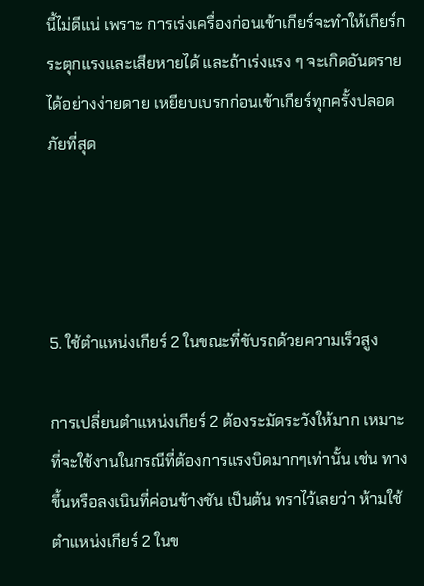นี้ไม่ดีแน่ เพราะ การเร่งเครื่องก่อนเข้าเกียร์จะทำให้เกียร์กระตุกแรงและเสียหายได้ และถ้าเร่งแรง ๆ จะเกิดอันตรายได้อย่างง่ายดาย เหยียบเบรกก่อนเข้าเกียร์ทุกครั้งปลอดภัยที่สุด




5. ใช้ตำแหน่งเกียร์ 2 ในขณะที่ขับรถด้วยความเร็วสูง

การเปลี่ยนตำแหน่งเกียร์ 2 ต้องระมัดระวังให้มาก เหมาะที่จะใช้งานในกรณีที่ต้องการแรงบิดมากๆเท่านั้น เช่น ทางขึ้นหรือลงเนินที่ค่อนข้างชัน เป็นต้น ทราไว้เลยว่า ห้ามใช้ตำแหน่งเกียร์ 2 ในข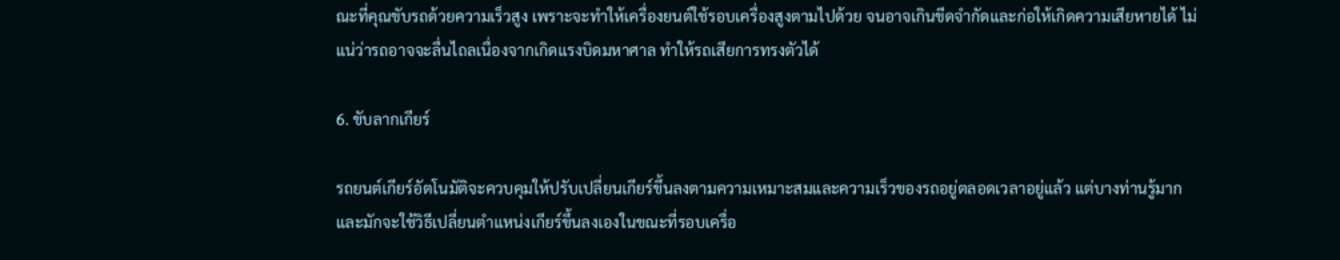ณะที่คุณขับรถด้วยความเร็วสูง เพราะจะทำให้เครื่องยนต์ใช้รอบเครื่องสูงตามไปด้วย จนอาจเกินขีดจำกัดและก่อให้เกิดความเสียหายได้ ไม่แน่ว่ารถอาจจะลื่นไถลเนื่องจากเกิดแรงบิดมหาศาล ทำให้รถเสียการทรงตัวได้

6. ขับลากเกียร์

รถยนต์เกียร์อัตโนมัติจะควบคุมให้ปรับเปลี่ยนเกียร์ขึ้นลงตามความเหมาะสมและความเร็วของรถอยู่ตลอดเวลาอยู่แล้ว แต่บางท่านรู้มากและมักจะใช้วิธีเปลี่ยนตำแหน่งเกียร์ขึ้นลงเองในขณะที่รอบเครื่อ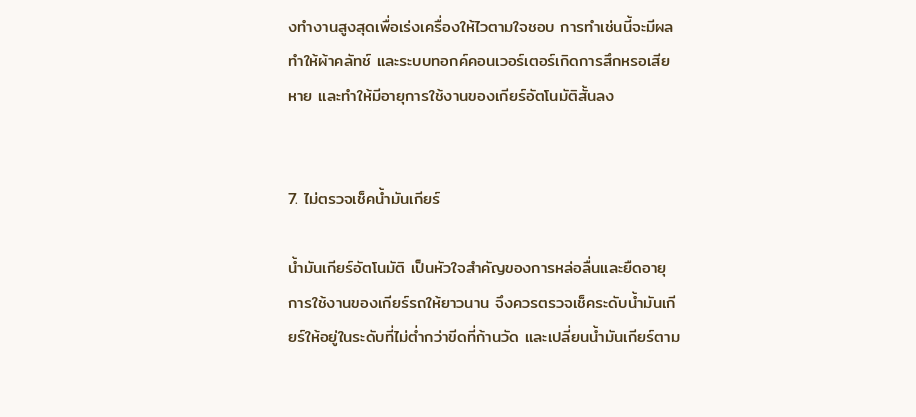งทำงานสูงสุดเพื่อเร่งเครื่องให้ไวตามใจชอบ การทำเช่นนี้จะมีผลทำให้ผ้าคลัทช์ และระบบทอกค์คอนเวอร์เตอร์เกิดการสึกหรอเสียหาย และทำให้มีอายุการใช้งานของเกียร์อัตโนมัติสั้นลง


7. ไม่ตรวจเช็คน้ำมันเกียร์

น้ำมันเกียร์อัตโนมัติ เป็นหัวใจสำคัญของการหล่อลื่นและยืดอายุการใช้งานของเกียร์รถให้ยาวนาน จึงควรตรวจเช็คระดับน้ำมันเกียร์ให้อยู่ในระดับที่ไม่ต่ำกว่าขีดที่ก้านวัด และเปลี่ยนน้ำมันเกียร์ตาม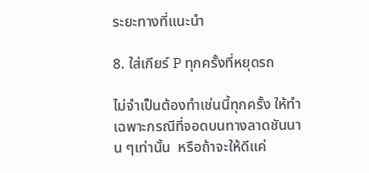ระยะทางที่แนะนำ

8. ใส่เกียร์ P ทุกครั้งที่หยุดรถ

ไม่จำเป็นต้องทำเช่นนี้ทุกครั้ง ให้ทำเฉพาะกรณีที่จอดบนทางลาดชันนาน ๆเท่านั้น  หรือถ้าจะให้ดีแค่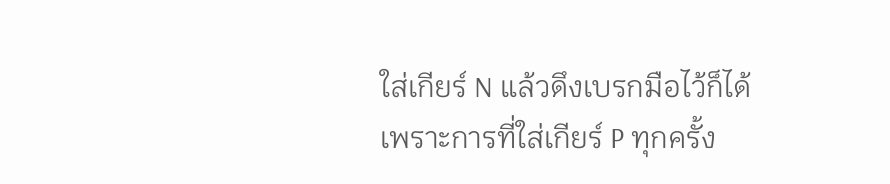ใส่เกียร์ N แล้วดึงเบรกมือไว้ก็ได้  เพราะการที่ใส่เกียร์ P ทุกครั้ง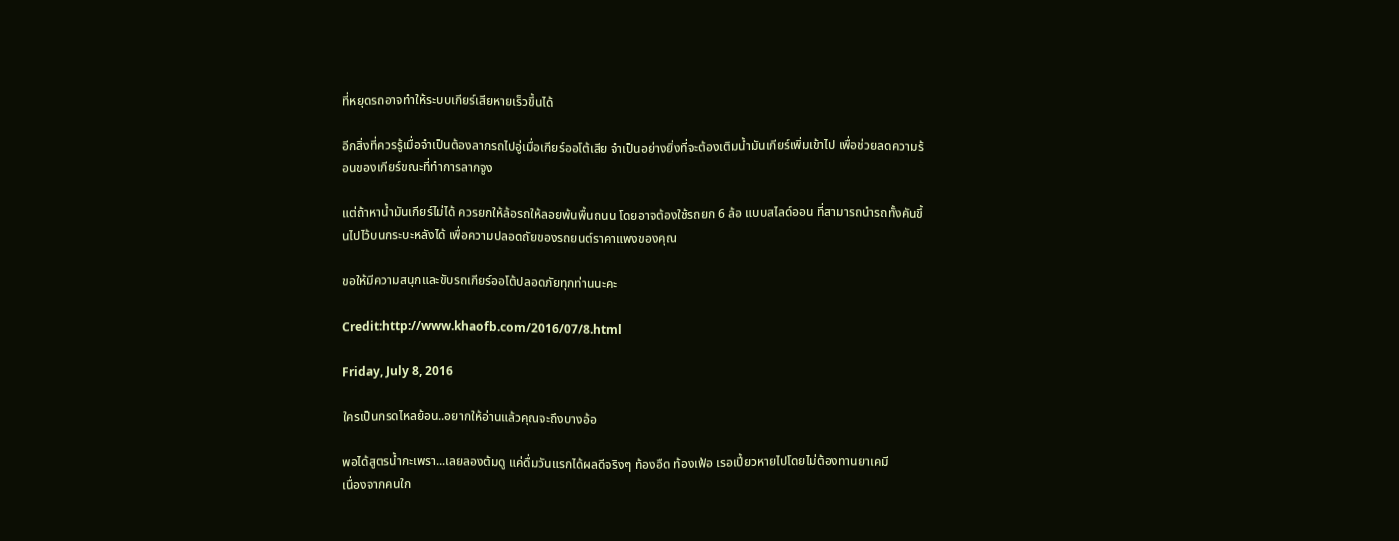ที่หยุดรถอาจทำให้ระบบเกียร์เสียหายเร็วขึ้นได้

อีกสิ่งที่ควรรู้เมื่อจำเป็นต้องลากรถไปอู่เมื่อเกียร์ออโต้เสีย จำเป็นอย่างยิ่งที่จะต้องเติมน้ำมันเกียร์เพิ่มเข้าไป เพื่อช่วยลดความร้อนของเกียร์ขณะที่ทำการลากจูง

แต่ถ้าหาน้ำมันเกียร์ไม่ได้ ควรยกให้ล้อรถให้ลอยพ้นพื้นถนน โดยอาจต้องใช้รถยก 6 ล้อ แบบสไลด์ออน ที่สามารถนำรถทั้งคันขึ้นไปไว้บนกระบะหลังได้ เพื่อความปลอดถัยของรถยนต์ราคาแพงของคุณ

ขอให้มีความสนุกและขับรถเกียร์ออโต้ปลอดภัยทุกท่านนะคะ

Credit:http://www.khaofb.com/2016/07/8.html

Friday, July 8, 2016

ใครเป็นกรดไหลย้อน..อยากให้อ่านแล้วคุณจะถึงบางอ้อ

พอได้สูตรน้ำกะเพรา...เลยลองต้มดู แค่ดื่มวันแรกได้ผลดีจริงๆ ท้องอืด ท้องเฟ้อ เรอเปี้ยวหายไปโดยไม่ต้องทานยาเคมี
เนื่องจากคนใก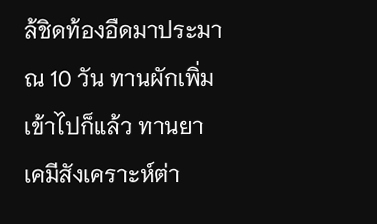ล้ชิดท้องอืดมาประมาณ 10 วัน ทานผักเพิ่มเข้าไปก็แล้ว ทานยาเคมีสังเคราะห์ต่า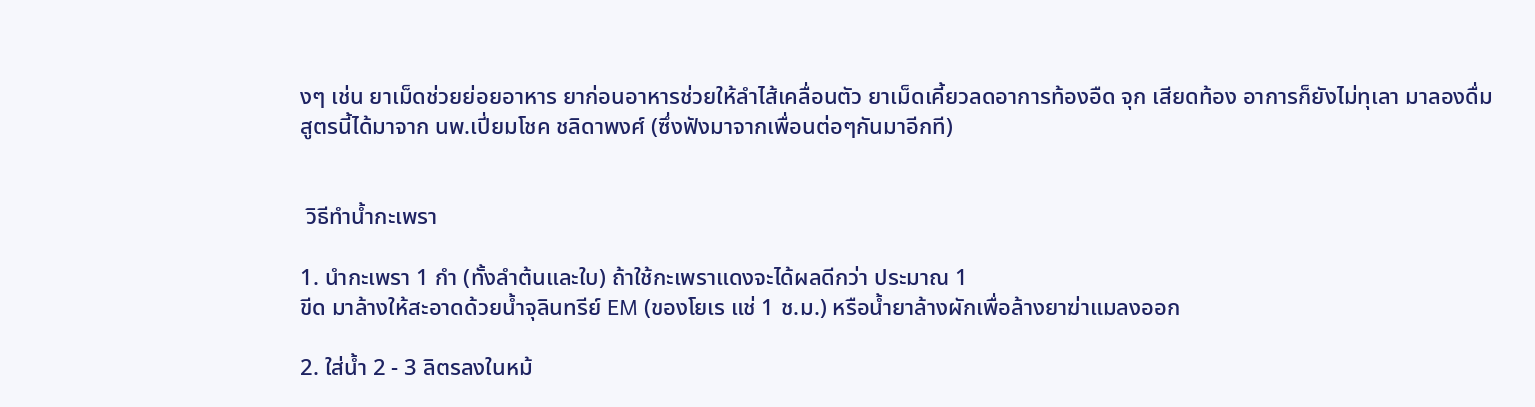งๆ เช่น ยาเม็ดช่วยย่อยอาหาร ยาก่อนอาหารช่วยให้ลำไส้เคลื่อนตัว ยาเม็ดเคี้ยวลดอาการท้องอืด จุก เสียดท้อง อาการก็ยังไม่ทุเลา มาลองดื่ม สูตรนี้ได้มาจาก นพ.เปี่ยมโชค ชลิดาพงศ์ (ซึ่งฟังมาจากเพื่อนต่อๆกันมาอีกที)


 วิธีทำน้ำกะเพรา

1. นำกะเพรา 1 กำ (ทั้งลำต้นและใบ) ถ้าใช้กะเพราแดงจะได้ผลดีกว่า ประมาณ 1
ขีด มาล้างให้สะอาดด้วยน้ำจุลินทรีย์ EM (ของโยเร แช่ 1 ช.ม.) หรือน้ำยาล้างผักเพื่อล้างยาฆ่าแมลงออก

2. ใส่น้ำ 2 - 3 ลิตรลงในหม้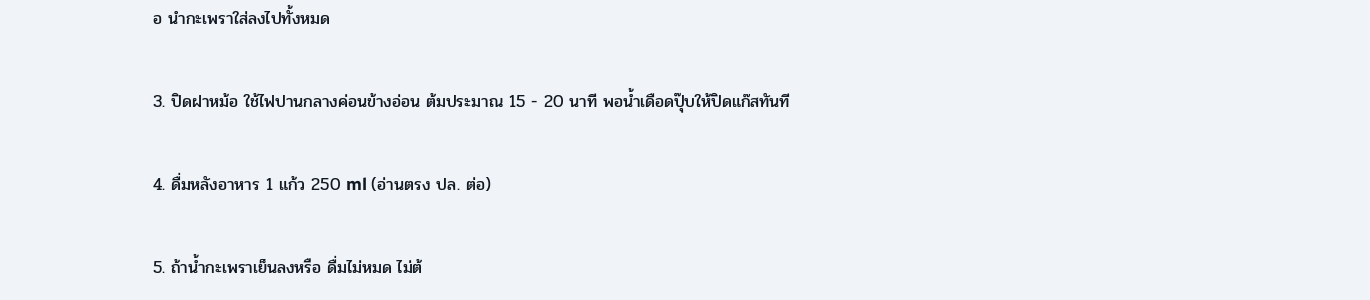อ นำกะเพราใส่ลงไปทั้งหมด

3. ปิดฝาหม้อ ใช้ไฟปานกลางค่อนข้างอ่อน ต้มประมาณ 15 - 20 นาที พอน้ำเดือดปุ๊บให้ปิดแก๊สทันที

4. ดื่มหลังอาหาร 1 แก้ว 250 ml (อ่านตรง ปล. ต่อ)

5. ถ้าน้ำกะเพราเย็นลงหรือ ดื่มไม่หมด ไม่ต้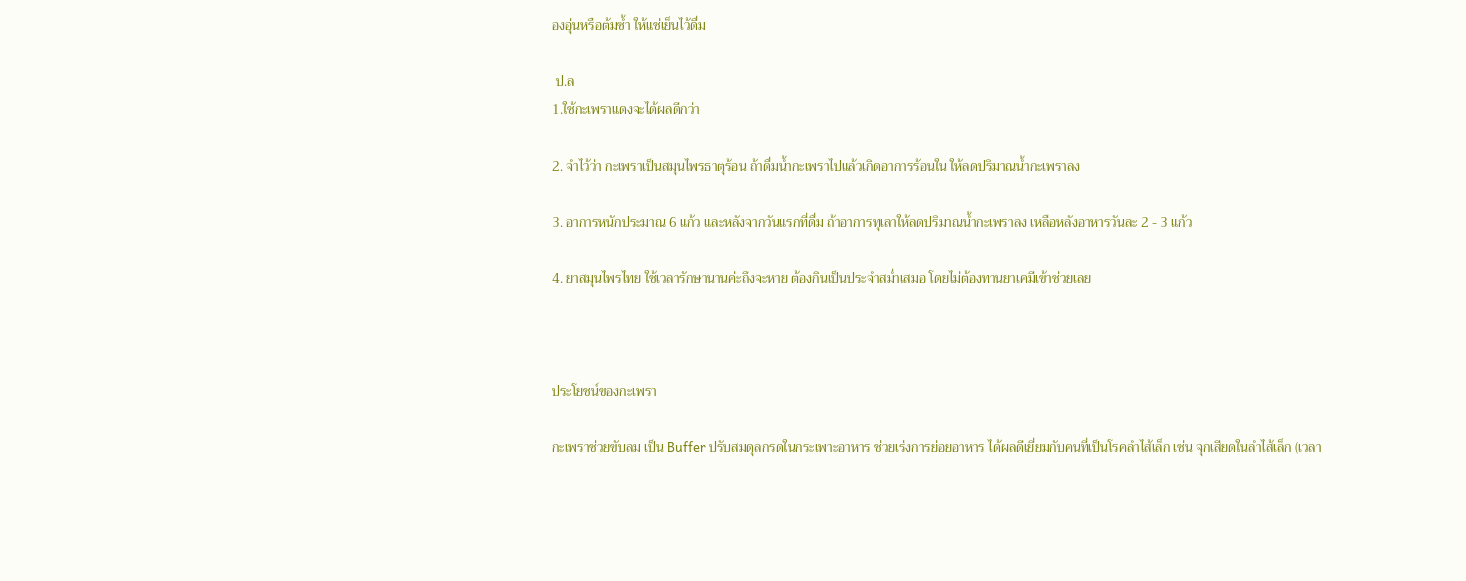องอุ่นหรือต้มซ้ำ ให้แช่เย็นไว้ดื่ม

 ป.ล
1.ใช้กะเพราแดงจะได้ผลดีกว่า

2. จำไว้ว่า กะเพราเป็นสมุนไพรธาตุร้อน ถ้าดื่มน้ำกะเพราไปแล้วเกิดอาการร้อนใน ให้ลดปริมาณน้ำกะเพราลง

3. อาการหนักประมาณ 6 แก้ว และหลังจากวันแรกที่ดื่ม ถ้าอาการทุเลาให้ลดปริมาณน้ำกะเพราลง เหลือหลังอาหารวันละ 2 - 3 แก้ว

4. ยาสมุนไพรไทย ใช้เวลารักษานานค่ะถึงจะหาย ต้องกินเป็นประจำสม่ำเสมอ โดยไม่ต้องทานยาเคมีเข้าช่วยเลย



ประโยชน์ของกะเพรา

กะเพราช่วยขับลม เป็น Buffer ปรับสมดุลกรดในกระเพาะอาหาร ช่วยเร่งการย่อยอาหาร ได้ผลดีเยี่ยมกับคนที่เป็นโรคลำไส้เล็ก เช่น จุกเสียดในลำไส้เล็ก (เวลา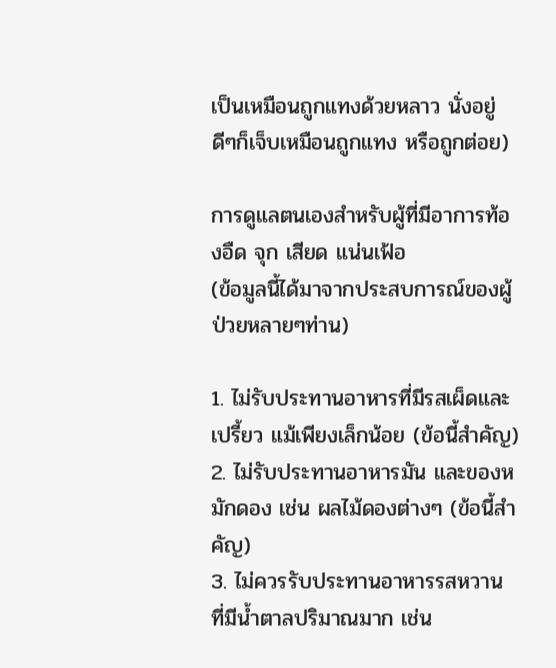เป็นเหมือนถูกแทงด้วยหลาว นั่งอยู่ดีๆก็เจ็บเหมือนถูกแทง หรือถูกต่อย)

การดูแลตนเองสำหรับผู้ที่มีอาการท้องอืด จุก เสียด แน่นเฟ้อ
(ข้อมูลนี้ได้มาจากประสบการณ์ของผู้ป่วยหลายๆท่าน)

1. ไม่รับประทานอาหารที่มีรสเผ็ดและเปรี้ยว แม้เพียงเล็กน้อย (ข้อนี้สำคัญ)
2. ไม่รับประทานอาหารมัน และของหมักดอง เช่น ผลไม้ดองต่างๆ (ข้อนี้สำคัญ)
3. ไม่ควรรับประทานอาหารรสหวาน ที่มีน้ำตาลปริมาณมาก เช่น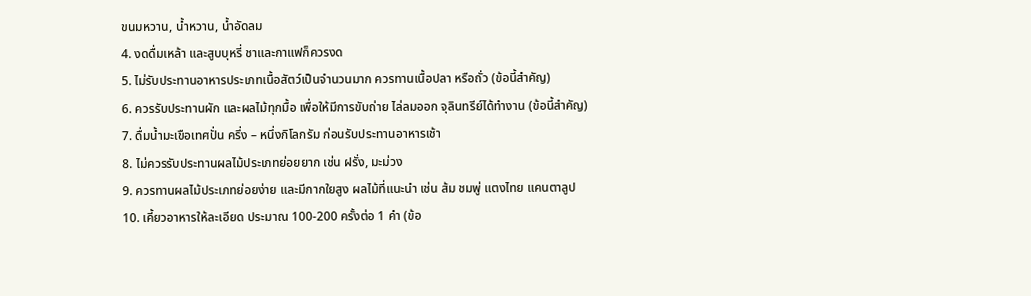ขนมหวาน, น้ำหวาน, น้ำอัดลม
4. งดดื่มเหล้า และสูบบุหรี่ ชาและกาแฟก็ควรงด
5. ไม่รับประทานอาหารประเภทเนื้อสัตว์เป็นจำนวนมาก ควรทานเนื้อปลา หรือถั่ว (ข้อนี้สำคัญ)
6. ควรรับประทานผัก และผลไม้ทุกมื้อ เพื่อให้มีการขับถ่าย ไล่ลมออก จุลินทรีย์ได้ทำงาน (ข้อนี้สำคัญ)
7. ดื่มน้ำมะเขือเทศปั่น ครึ่ง – หนึ่งกิโลกรัม ก่อนรับประทานอาหารเช้า
8. ไม่ควรรับประทานผลไม้ประเภทย่อยยาก เช่น ฝรั่ง, มะม่วง
9. ควรทานผลไม้ประเภทย่อยง่าย และมีกากใยสูง ผลไม้ที่แนะนำ เช่น ส้ม ชมพู่ แตงไทย แคนตาลูป
10. เคี้ยวอาหารให้ละเอียด ประมาณ 100-200 ครั้งต่อ 1 คำ (ข้อ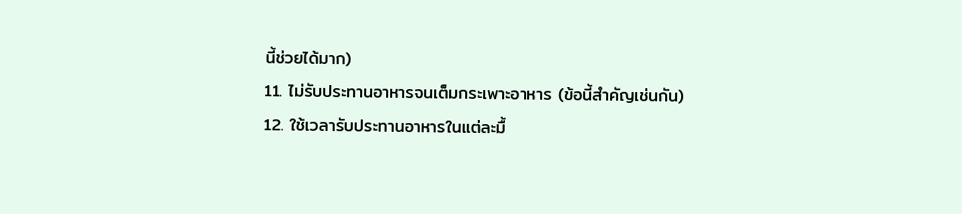นี้ช่วยได้มาก)
11. ไม่รับประทานอาหารจนเต็มกระเพาะอาหาร (ข้อนี้สำคัญเช่นกัน)
12. ใช้เวลารับประทานอาหารในแต่ละมื้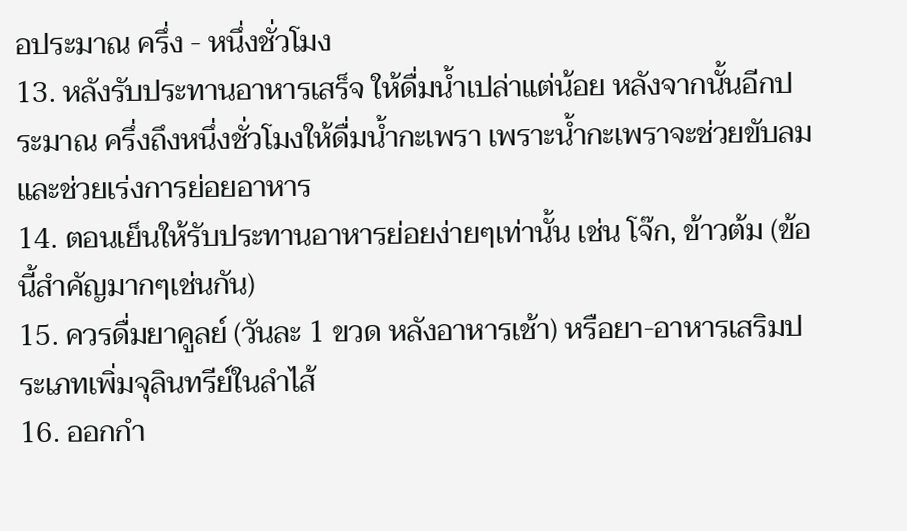อประมาณ ครึ่ง - หนึ่งชั่วโมง
13. หลังรับประทานอาหารเสร็จ ให้ดื่มน้ำเปล่าแต่น้อย หลังจากนั้นอีกประมาณ ครึ่งถึงหนึ่งชั่วโมงให้ดื่มน้ำกะเพรา เพราะน้ำกะเพราจะช่วยขับลม และช่วยเร่งการย่อยอาหาร
14. ตอนเย็นให้รับประทานอาหารย่อยง่ายๆเท่านั้น เช่น โจ๊ก, ข้าวต้ม (ข้อนี้สำคัญมากๆเช่นกัน)
15. ควรดื่มยาคูลย์ (วันละ 1 ขวด หลังอาหารเช้า) หรือยา-อาหารเสริมประเภทเพิ่มจุลินทรีย์ในลำไส้
16. ออกกำ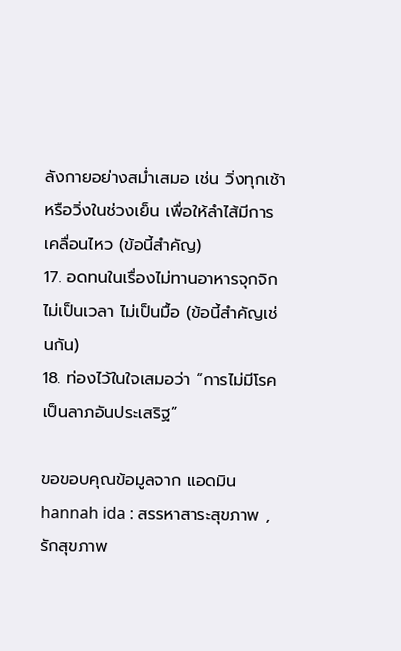ลังกายอย่างสม่ำเสมอ เช่น วิ่งทุกเช้า หรือวิ่งในช่วงเย็น เพื่อให้ลำไส้มีการเคลื่อนไหว (ข้อนี้สำคัญ)
17. อดทนในเรื่องไม่ทานอาหารจุกจิก ไม่เป็นเวลา ไม่เป็นมื้อ (ข้อนี้สำคัญเช่นกัน)
18. ท่องไว้ในใจเสมอว่า “การไม่มีโรค เป็นลาภอันประเสริฐ”

ขอขอบคุณข้อมูลจาก แอดมิน hannah ida : สรรหาสาระสุขภาพ , รักสุขภาพ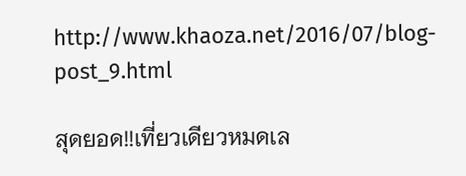http://www.khaoza.net/2016/07/blog-post_9.html

สุดยอด!!เที่ยวเดียวหมดเล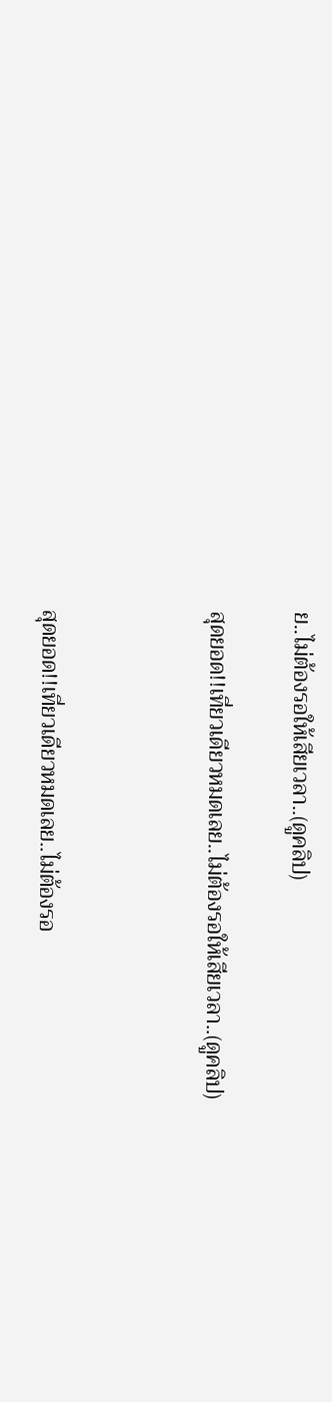ย..ไม่ต้องรอให้เสียเวลา..(ดูคลิป)

สุดยอด!!เที่ยวเดียวหมดเลย..ไม่ต้องรอให้เสียเวลา..(ดูคลิป)



สุดยอด!!เที่ยวเดียวหมดเลย..ไม่ต้องรอ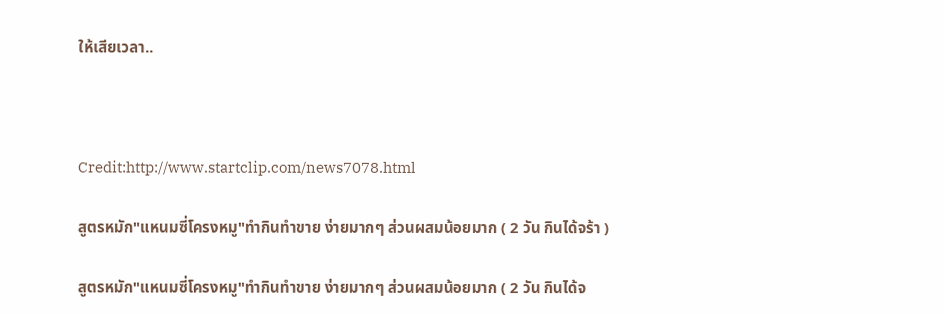ให้เสียเวลา..



Credit:http://www.startclip.com/news7078.html

สูตรหมัก"แหนมซี่โครงหมู"ทำกินทำขาย ง่ายมากๆ ส่วนผสมน้อยมาก ( 2 วัน กินได้จร้า )

สูตรหมัก"แหนมซี่โครงหมู"ทำกินทำขาย ง่ายมากๆ ส่วนผสมน้อยมาก ( 2 วัน กินได้จ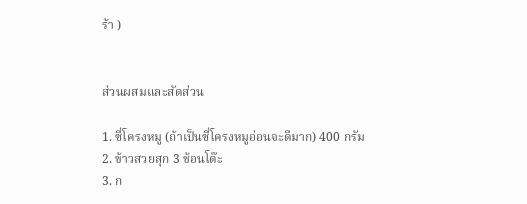ร้า )


ส่วนผสมและสัดส่วน

1. ซี่โครงหมู (ถ้าเป็นซี่โครงหมูอ่อนจะดีมาก) 400 กรัม
2. ข้าวสวยสุก 3 ช้อนโต๊ะ
3. ก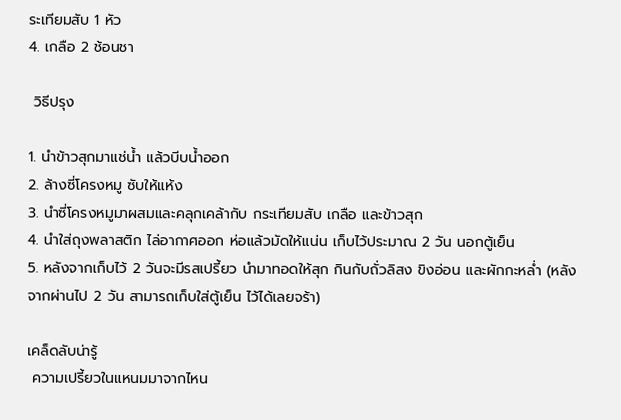ระเทียมสับ 1 หัว
4. เกลือ 2 ช้อนชา

 วิธีปรุง

1. นำข้าวสุกมาแช่น้ำ แล้วบีบน้ำออก
2. ล้างซี่โครงหมู ซับให้แห้ง
3. นำซี่โครงหมูมาผสมและคลุกเคล้ากับ กระเทียมสับ เกลือ และข้าวสุก
4. นำใส่ถุงพลาสติก ไล่อากาศออก ห่อแล้วมัดให้แน่น เก็บไว้ประมาณ 2 วัน นอกตู้เย็น
5. หลังจากเก็บไว้ 2 วันจะมีรสเปรี้ยว นำมาทอดให้สุก กินกับถั่วลิสง ขิงอ่อน และผักกะหล่ำ (หลังจากผ่านไป 2 วัน สามารถเก็บใส่ตู้เย็น ไว้ได้เลยจร้า)

เคล็ดลับน่ารู้
 ความเปรี้ยวในแหนมมาจากไหน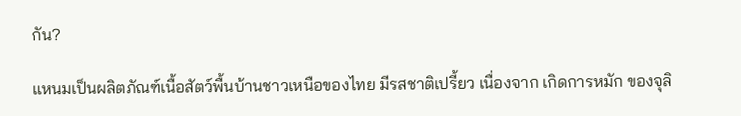กัน?

แหนมเป็นผลิตภัณฑ์เนื้อสัตว์พื้นบ้านชาวเหนือของไทย มีรสชาติเปรี้ยว เนื่องจาก เกิดการหมัก ของจุลิ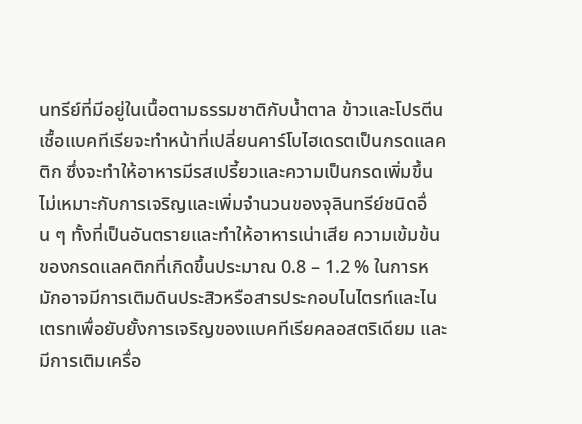นทรีย์ที่มีอยู่ในเนื้อตามธรรมชาติกับน้ำตาล ข้าวและโปรตีน เชื้อแบคทีเรียจะทำหน้าที่เปลี่ยนคาร์โบไฮเดรตเป็นกรดแลคติก ซึ่งจะทำให้อาหารมีรสเปรี้ยวและความเป็นกรดเพิ่มขึ้น ไม่เหมาะกับการเจริญและเพิ่มจำนวนของจุลินทรีย์ชนิดอื่น ๆ ทั้งที่เป็นอันตรายและทำให้อาหารเน่าเสีย ความเข้มข้นของกรดแลคติกที่เกิดขึ้นประมาณ 0.8 – 1.2 % ในการหมักอาจมีการเติมดินประสิวหรือสารประกอบไนไตรท์และไนเตรทเพื่อยับยั้งการเจริญของแบคทีเรียคลอสตริเดียม และมีการเติมเครื่อ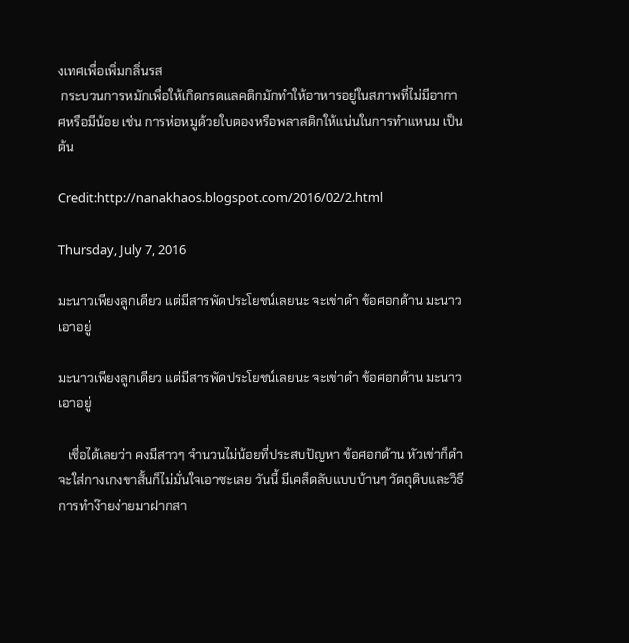งเทศเพื่อเพิ่มกลิ่นรส
 กระบวนการหมักเพื่อให้เกิดกรดแลคติกมักทำให้อาหารอยู่ในสภาพที่ไม่มีอากาศหรือมีน้อย เช่น การห่อหมูด้วยใบตองหรือพลาสติกให้แน่นในการทำแหนม เป็นต้น

Credit:http://nanakhaos.blogspot.com/2016/02/2.html

Thursday, July 7, 2016

มะนาวเพียงลูกเดียว แต่มีสารพัดประโยชน์เลยนะ จะเข่าดำ ข้อศอกด้าน มะนาวเอาอยู่

มะนาวเพียงลูกเดียว แต่มีสารพัดประโยชน์เลยนะ จะเข่าดำ ข้อศอกด้าน มะนาวเอาอยู่

   เชื่อได้เลยว่า คงมีสาวๆ จำนวนไม่น้อยที่ประสบปัญหา ข้อศอกด้าน หัวเข่าก็ดำ จะใส่กางเกงขาสั้นก็ไม่มั่นใจเอาซะเลย วันนี้ มีเคล็ดลับแบบบ้านๆ วัตถุดิบและวิธีการทำง๊ายง่ายมาฝากสา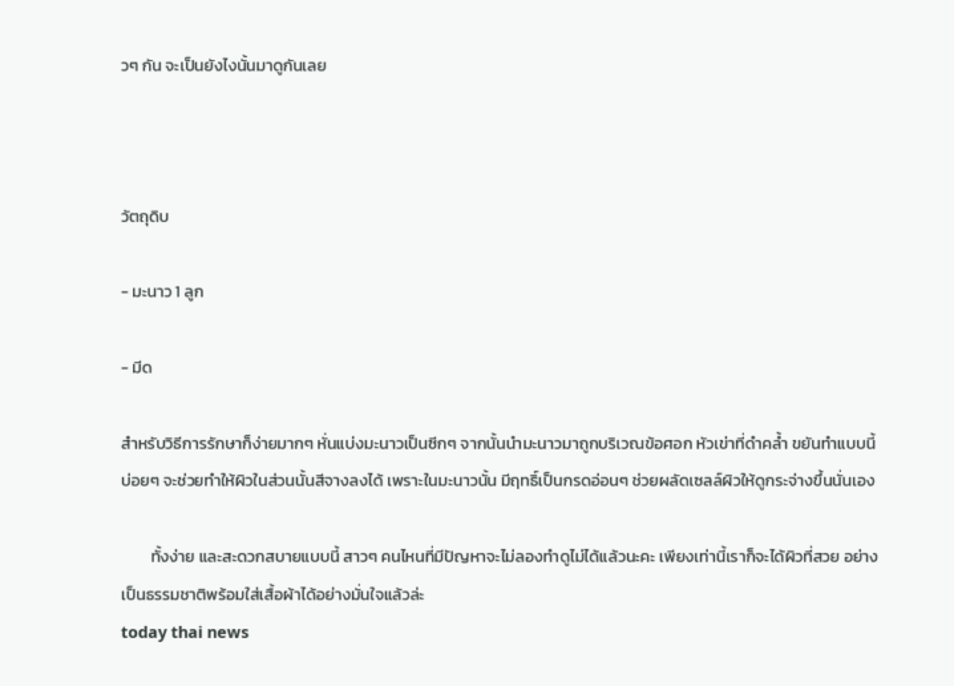วๆ กัน จะเป็นยังไงนั้นมาดูกันเลย



วัตถุดิบ

- มะนาว 1 ลูก

- มีด

สำหรับวิธีการรักษาก็ง่ายมากๆ หั่นแบ่งมะนาวเป็นซีกๆ จากนั้นนำมะนาวมาถูกบริเวณข้อศอก หัวเข่าที่ดำคล้ำ ขยันทำแบบนี้บ่อยๆ จะช่วยทำให้ผิวในส่วนนั้นสีจางลงได้ เพราะในมะนาวนั้น มีฤทธิ์เป็นกรดอ่อนๆ ช่วยผลัดเซลล์ผิวให้ดูกระจ่างขึ้นนั่นเอง

        ทั้งง่าย และสะดวกสบายแบบนี้ สาวๆ คนไหนที่มีปัญหาจะไม่ลองทำดูไม่ได้แล้วนะคะ เพียงเท่านี้เราก็จะได้ผิวที่สวย อย่างเป็นธรรมชาติพร้อมใส่เสื้อผ้าได้อย่างมั่นใจแล้วล่ะ
today thai news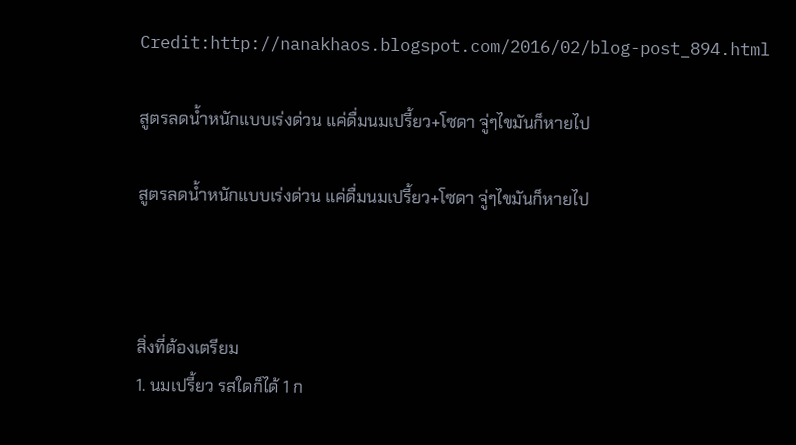Credit:http://nanakhaos.blogspot.com/2016/02/blog-post_894.html

สูตรลดน้ำหนักแบบเร่งด่วน แค่ดื่มนมเปรี้ยว+โซดา จู่ๆไขมันก็หายไป

สูตรลดน้ำหนักแบบเร่งด่วน แค่ดื่มนมเปรี้ยว+โซดา จู่ๆไขมันก็หายไป



สิ่งที่ต้องเตรียม
1. นมเปรี้ยว รสใดก็ได้ 1 ก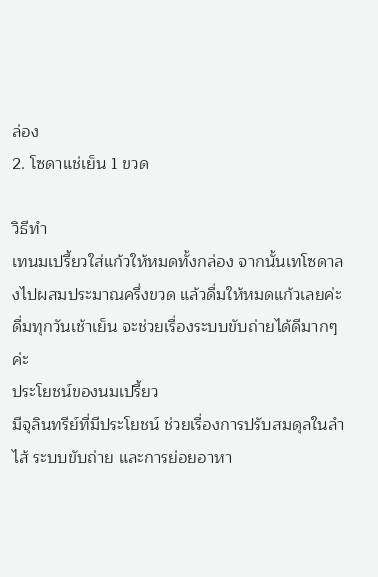ล่อง
2. โซดาแช่เย็น 1 ขวด

วิธีทำ
เทนมเปรี้ยวใส่แก้วให้หมดทั้งกล่อง จากนั้นเทโซดาลงไปผสมประมาณครึ่งขวด แล้วดื่มให้หมดแก้วเลยค่ะ ดื่มทุกวันเช้าเย็น จะช่วยเรื่องระบบขับถ่ายได้ดีมากๆค่ะ
ประโยชน์ของนมเปรี้ยว
มีจุลินทรีย์ที่มีประโยชน์ ช่วยเรื่องการปรับสมดุลในลำไส้ ระบบขับถ่าย และการย่อยอาหา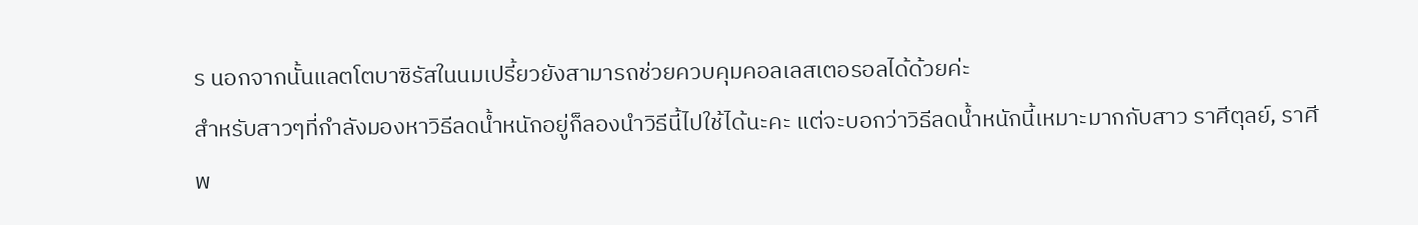ร นอกจากนั้นแลตโตบาซิรัสในนมเปรี้ยวยังสามารถช่วยควบคุมคอลเลสเตอรอลได้ด้วยค่ะ
สำหรับสาวๆที่กำลังมองหาวิธีลดน้ำหนักอยู่ก็ลองนำวิธีนี้ไปใช้ได้นะคะ แต่จะบอกว่าวิธีลดน้ำหนักนี้เหมาะมากกับสาว ราศีตุลย์, ราศีพ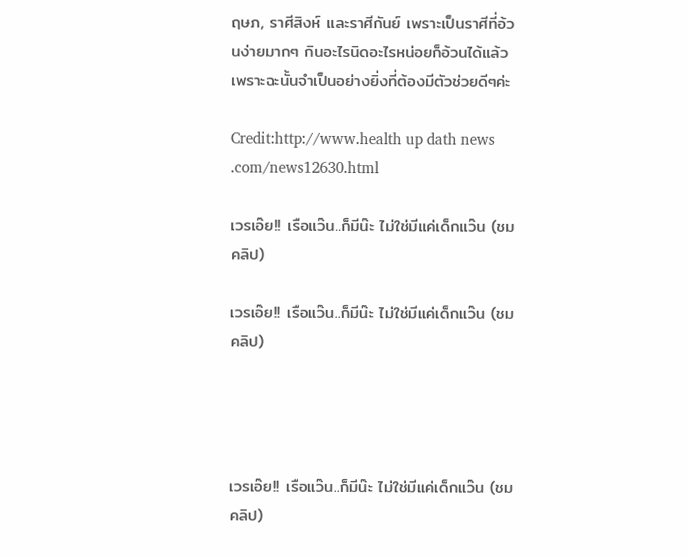ฤษภ, ราศีสิงห์ และราศีกันย์ เพราะเป็นราศีที่อ้วนง่ายมากๆ กินอะไรนิดอะไรหน่อยก็อ้วนได้แล้ว เพราะฉะนั้นจำเป็นอย่างยิ่งที่ต้องมีตัวช่วยดีๆค่ะ

Credit:http://www.health up dath news .com/news12630.html

เวรเอ๊ย!! เรือแว๊น..ก็มีน๊ะ ไม่ใช่มีแค่เด็กแว๊น (ชมคลิป)

เวรเอ๊ย!! เรือแว๊น..ก็มีน๊ะ ไม่ใช่มีแค่เด็กแว๊น (ชมคลิป)




เวรเอ๊ย!! เรือแว๊น..ก็มีน๊ะ ไม่ใช่มีแค่เด็กแว๊น (ชมคลิป)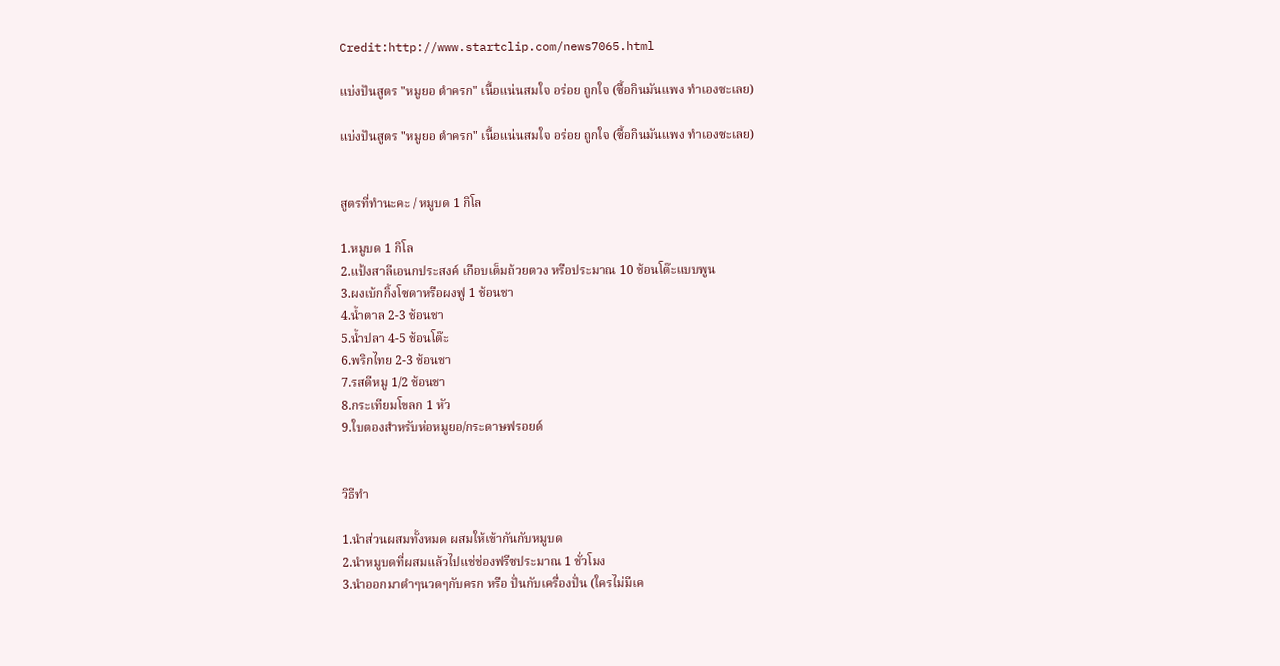Credit:http://www.startclip.com/news7065.html

แบ่งปันสูตร "หมูยอ ตำครก" เนื้อแน่นสมใจ อร่อย ถูกใจ (ซื้อกินมันแพง ทำเองซะเลย)

แบ่งปันสูตร "หมูยอ ตำครก" เนื้อแน่นสมใจ อร่อย ถูกใจ (ซื้อกินมันแพง ทำเองซะเลย)


สูตรที่ทำนะคะ / หมูบด 1 กิโล

1.หมูบด 1 กิโล
2.แป้งสาลีเอนกประสงค์ เกือบเต็มถ้วยตวง หรือประมาณ 10 ช้อนโต๊ะแบบพูน
3.ผงเบ้กกิ้งโซดาหรือผงฟู 1 ช้อนชา
4.น้ำตาล 2-3 ช้อนชา
5.น้ำปลา 4-5 ช้อนโต๊ะ
6.พริกไทย 2-3 ช้อนชา
7.รสดีหมู 1/2 ช้อนชา
8.กระเทียมโขลก 1 หัว
9.ใบตองสำหรับห่อหมูยอ/กระดาษฟรอยด์


วิธีทำ

1.นำส่วนผสมทั้งหมด ผสมให้เข้ากันกับหมูบด
2.นำหมูบดที่ผสมแล้วไปแช่ช่องฟรีซประมาณ 1 ชั่วโมง
3.นำออกมาตำๆนวดๆกับครก หรือ ปั่นกับเครื่องปั่น (ใครไม่มีเค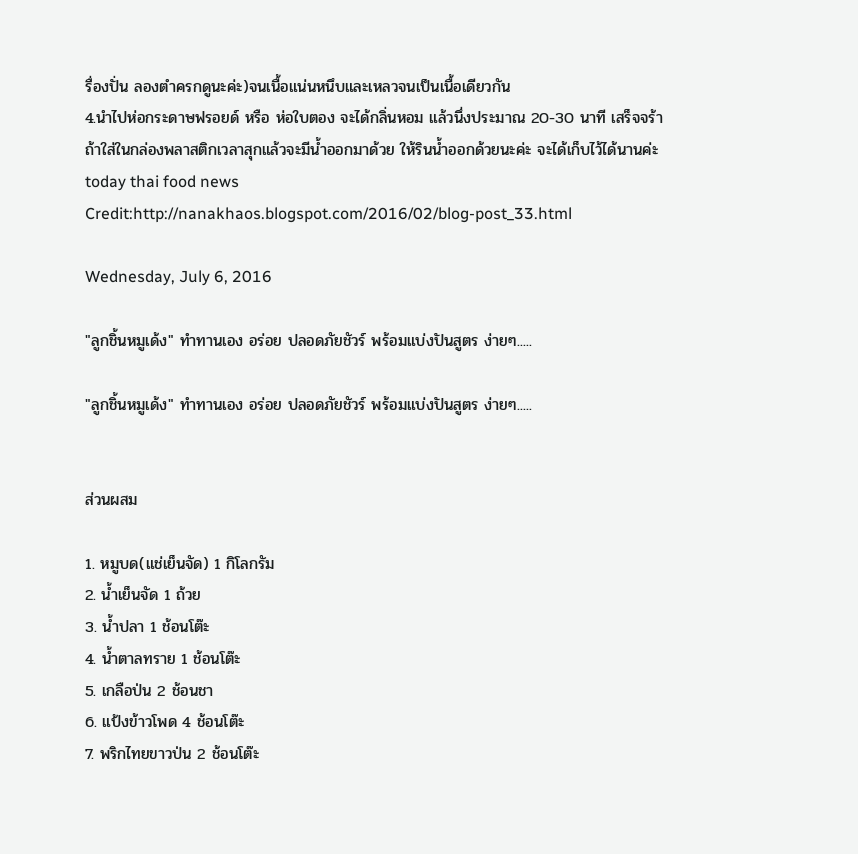รื่องปั่น ลองตำครกดูนะค่ะ)จนเนื้อแน่นหนึบและเหลวจนเป็นเนื้อเดียวกัน
4.นำไปห่อกระดาษฟรอยด์ หรือ ห่อใบตอง จะได้กลิ่นหอม แล้วนึ่งประมาณ 20-30 นาที เสร็จจร้า
ถ้าใส่ในกล่องพลาสติกเวลาสุกแล้วจะมีน้ำออกมาด้วย ให้รินน้ำออกด้วยนะค่ะ จะได้เก็บไว้ได้นานค่ะ
today thai food news
Credit:http://nanakhaos.blogspot.com/2016/02/blog-post_33.html

Wednesday, July 6, 2016

"ลูกชิ้นหมูเด้ง" ทำทานเอง อร่อย ปลอดภัยชัวร์ พร้อมแบ่งปันสูตร ง่ายๆ.....

"ลูกชิ้นหมูเด้ง" ทำทานเอง อร่อย ปลอดภัยชัวร์ พร้อมแบ่งปันสูตร ง่ายๆ.....


ส่วนผสม

1. หมูบด(แช่เย็นจัด) 1 กิโลกรัม
2. น้ำเย็นจัด 1 ถ้วย
3. น้ำปลา 1 ช้อนโต๊ะ
4. น้ำตาลทราย 1 ช้อนโต๊ะ
5. เกลือป่น 2 ช้อนชา
6. แป้งข้าวโพด 4 ช้อนโต๊ะ
7. พริกไทยขาวป่น 2 ช้อนโต๊ะ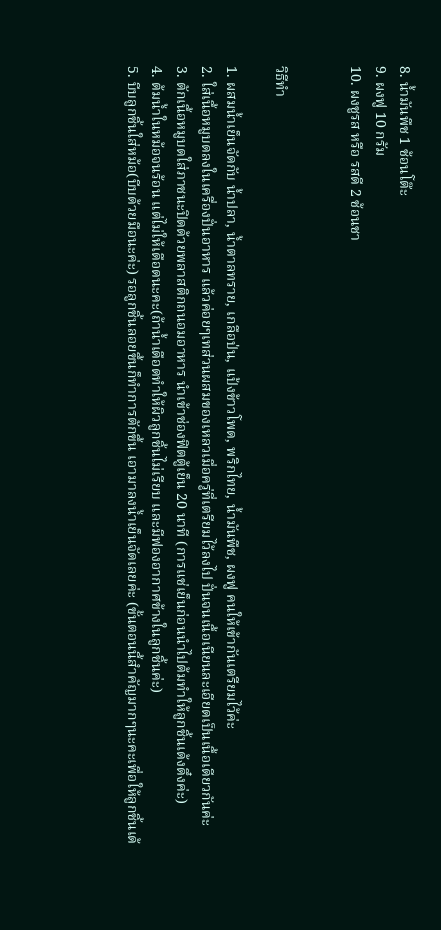8. น้ำมันพืช 1 ช้อนโต๊ะ
9. ผงฟู 10 กรัม
10. ผงชูรส หรือ รสดี 2 ช้อนชา


วิธีทำ

1. ผสมน้ำเย็นจัดกับ น้ำปลา, น้ำตาลทราย, เกลือป่น, แป้งข้าวโพด, พริกไทย, น้ำมันพืช, ผงฟู คนให้เข้ากันเตรียมไว้ค่ะ
2. ใส่เนื้อหมูบดลงในเครื่องปั่นอาหาร แล้วค่อยๆเทส่วนผสมของเหลวเมื่อครู่ที่เตรียมไว้ลงไป ปั่นจนเนื้อเนียนละเอียดเป็นเนื้อเดียวกันค่ะ
3. ตักเนื้อหมูบดใส่ภาชนะปิดด้วยพลาสติกถนอมอาหาร นำเข้าช่องฟิตตู้เย็น 20 นาที (การแช่เย็นก่อนนำไปต้มทำให้ลูกชิ้นเด้งดึ๋งค่ะ)
4. ต้มน้ำในหม้อจนร้อน แต่ไม่ให้เดือดนะคะ(ถ้าน้ำเดือดทำให้ผิวลูกชิ้นไม่เรียบ และมีฟองอากาศข้างในลูกชิ้นค่ะ)
5. บีบลูกชิ้นใส่หม้อ(บีบด้วยมือนะค่ะ) รอลูกชิ้นลอยขึ้นก็ทำการตักขึ้น เอามาลงน้ำเย็นจัดเลยค่ะ (ขั้นตอนนี้สำคัญมากๆนะคะเพื่อให้ลูกชิ้นเด้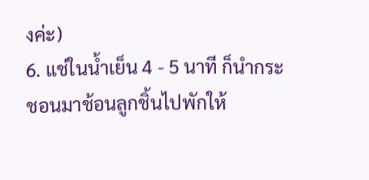งค่ะ)
6. แช่ในน้ำเย็น 4 - 5 นาที ก็นำกระชอนมาช้อนลูกชิ้นไปพักให้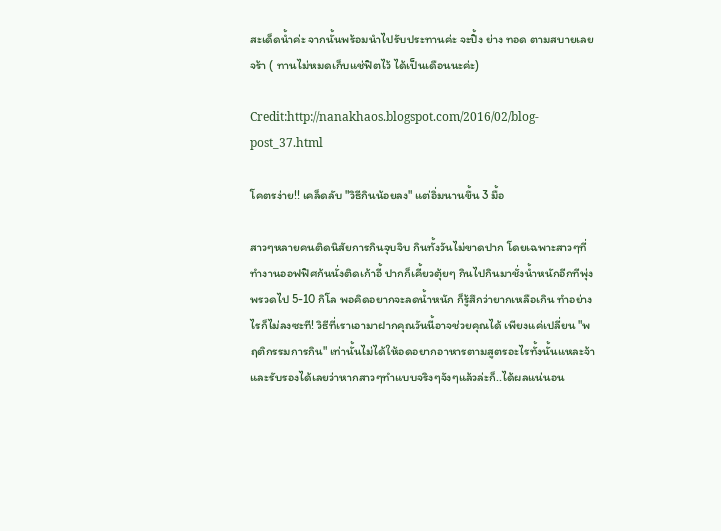สะเด็ดน้ำค่ะ จากนั้นพร้อมนำไปรับประทานค่ะ จะปิ้ง ย่าง ทอด ตามสบายเลยจร้า ( ทานไม่หมดเก็บแช่ฟิตไว้ ได้เป็นเดือนนะค่ะ)

Credit:http://nanakhaos.blogspot.com/2016/02/blog-post_37.html

โคตรง่าย!! เคล็ดลับ "วิธีกินน้อยลง" แต่อิ่มนานขึ้น 3 มื้อ

สาวๆหลายคนติดนิสัยการกินจุบจิบ กินทั้งวันไม่ขาดปาก โดยเฉพาะสาวๆที่ทำงานออฟฟิศก้นนั่งติดเก้าอี้ ปากก็เคี้ยวตุ้ยๆ กินไปกินมาชั่งน้ำหนักอีกทีพุ่งพรวดไป 5-10 กิโล พอคิดอยากจะลดน้ำหนัก ก็รู้สึกว่ายากเหลือเกิน ทำอย่างไรก็ไม่ลงซะที! วิธีที่เราเอามาฝากคุณวันนี้อาจช่วยคุณได้ เพียงแค่เปลี่ยน "พฤติกรรมการกิน" เท่านั้นไม่ได้ให้อดอยากอาหารตามสูตรอะไรทั้งนั้นแหละจ้า  และรับรองได้เลยว่าหากสาวๆทำแบบจริงๆจังๆแล้วล่ะก็..ได้ผลแน่นอน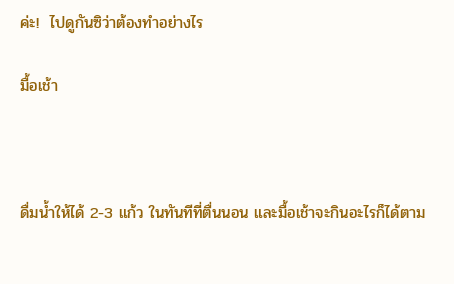ค่ะ!  ไปดูกันซิว่าต้องทำอย่างไร

มื้อเช้า



ดื่มน้ำให้ได้ 2-3 แก้ว ในทันทีที่ตื่นนอน และมื้อเช้าจะกินอะไรก็ได้ตาม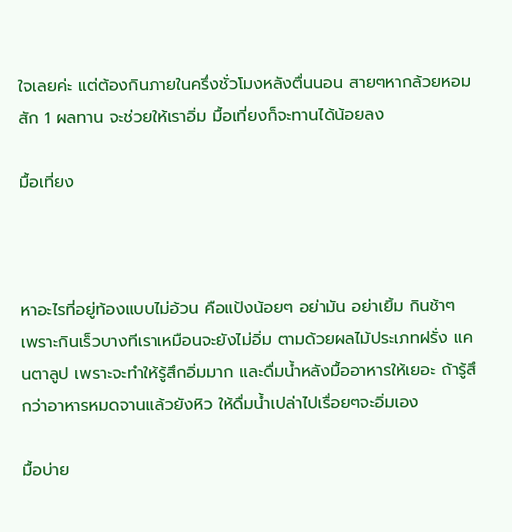ใจเลยค่ะ แต่ต้องกินภายในครึ่งชั่วโมงหลังตื่นนอน สายๆหากล้วยหอมสัก 1 ผลทาน จะช่วยให้เราอิ่ม มื้อเที่ยงก็จะทานได้น้อยลง

มื้อเที่ยง



หาอะไรที่อยู่ท้องแบบไม่อ้วน คือแป้งน้อยๆ อย่ามัน อย่าเยิ้ม กินช้าๆ เพราะกินเร็วบางทีเราเหมือนจะยังไม่อิ่ม ตามด้วยผลไม้ประเภทฝรั่ง แคนตาลูป เพราะจะทำให้รู้สึกอิ่มมาก และดื่มน้ำหลังมื้ออาหารให้เยอะ ถ้ารู้สึกว่าอาหารหมดจานแล้วยังหิว ให้ดื่มน้ำเปล่าไปเรื่อยๆจะอิ่มเอง

มื้อบ่าย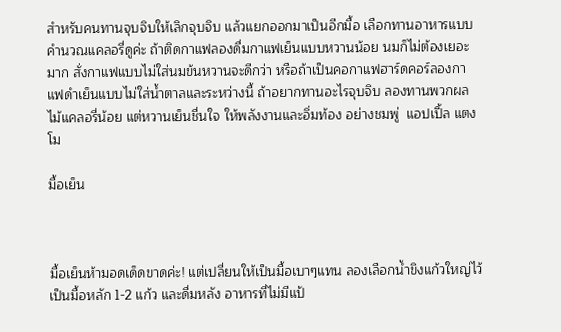สำหรับคนทานจุบจิบให้เลิกจุบจิบ แล้วแยกออกมาเป็นอีกมื้อ เลือกทานอาหารแบบคำนวณแคลอรี่ดูค่ะ ถ้าติดกาแฟลองดื่มกาแฟเย็นแบบหวานน้อย นมก็ไม่ต้องเยอะมาก สั่งกาแฟแบบไม่ใส่นมข้นหวานจะดีกว่า หรือถ้าเป็นคอกาแฟฮาร์ดคอร์ลองกาแฟดำเย็นแบบไม่ใส่น้ำตาลและระหว่างนี้ ถ้าอยากทานอะไรจุบจิบ ลองทานพวกผลไม้แคลอรี่น้อย แต่หวานเย็นชื่นใจ ให้พลังงานและอิ่มท้อง อย่างชมพู่  แอปเปิ้ล แตงโม

มื้อเย็น



มื้อเย็นห้ามอดเด็ดขาดค่ะ! แต่เปลี่ยนให้เป็นมื้อเบาๆแทน ลองเลือกน้ำขิงแก้วใหญ่ไว้เป็นมื้อหลัก 1-2 แก้ว และดื่มหลัง อาหารที่ไม่มีแป้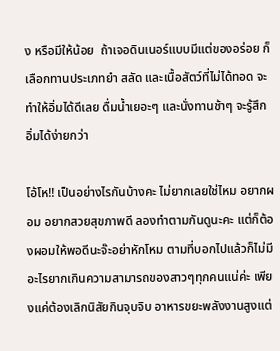ง หรือมีให้น้อย  ถ้าเจอดินเนอร์แบบมีแต่ของอร่อย ก็เลือกทานประเภทยำ สลัด และเนื้อสัตว์ที่ไม่ได้ทอด จะทำให้อิ่มได้ดีเลย ดื่มน้ำเยอะๆ และนั่งทานช้าๆ จะรู้สึกอิ่มได้ง่ายกว่า

โอ้โห!! เป็นอย่างไรกันบ้างคะ ไม่ยากเลยใช่ไหม อยากผอม อยากสวยสุขภาพดี ลองทำตามกันดูนะคะ แต่ก็ต้องผอมให้พอดีนะจ๊ะอย่าหักโหม ตามที่บอกไปแล้วก็ไม่มีอะไรยากเกินความสามารถของสาวๆทุกคนแน่ค่ะ เพียงแค่ต้องเลิกนิสัยกินจุบจิบ อาหารขยะพลังงานสูงแต่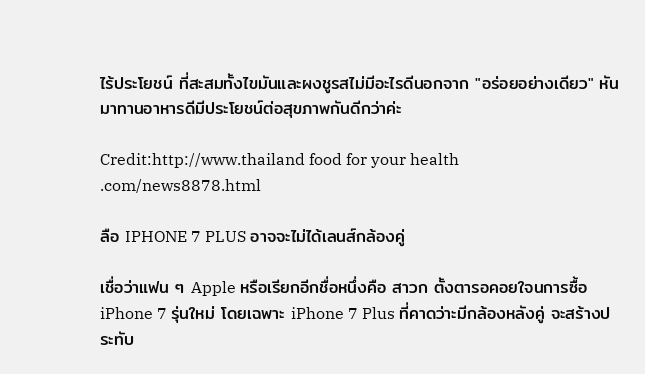ไร้ประโยชน์ ที่สะสมทั้งไขมันและผงชูรสไม่มีอะไรดีนอกจาก "อร่อยอย่างเดียว" หันมาทานอาหารดีมีประโยชน์ต่อสุขภาพกันดีกว่าค่ะ

Credit:http://www.thailand food for your health .com/news8878.html

ลือ IPHONE 7 PLUS อาจจะไม่ได้เลนส์กล้องคู่

เชื่อว่าแฟน ๆ Apple หรือเรียกอีกชื่อหนึ่งคือ สาวก ตั้งตารอคอยใจนการซื้อ iPhone 7 รุ่นใหม่ โดยเฉพาะ iPhone 7 Plus ที่คาดว่าะมีกล้องหลังคู่ จะสร้างประทับ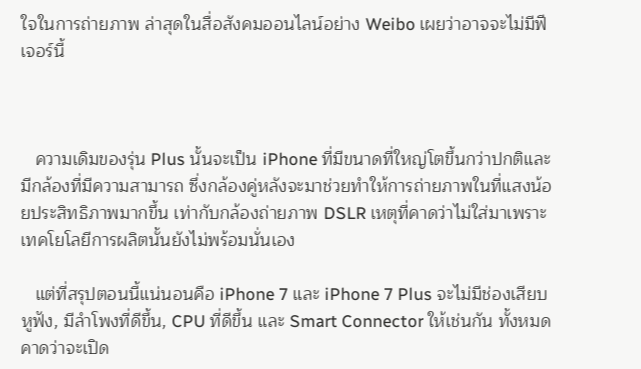ใจในการถ่ายภาพ ล่าสุดในสื่อสังคมออนไลน์อย่าง Weibo เผยว่าอาจจะไม่มีฟีเจอร์นี้



   ความเดิมของรุ่น Plus นั้นจะเป็น iPhone ที่มีขนาดที่ใหญ่โตขึ้นกว่าปกติและมีกล้องที่มีความสามารถ ซึ่งกล้องคู่หลังจะมาช่วยทำให้การถ่ายภาพในที่แสงน้อยประสิทธิภาพมากขึ้น เท่ากับกล้องถ่ายภาพ DSLR เหตุที่คาดว่าไม่ใส่มาเพราะเทคโยโลยีการผลิตนั้นยังไม่พร้อมนั่นเอง

   แต่ที่สรุปตอนนี้แน่นอนคือ iPhone 7 และ iPhone 7 Plus จะไม่มีช่องเสียบหูฟัง, มีลำโพงที่ดีขึ้น, CPU ที่ดีขึ้น และ Smart Connector ให้เช่นกัน ทั้งหมดคาดว่าจะเปิด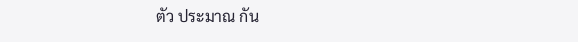ตัว ประมาณ กัน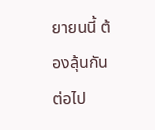ยายนนี้ ต้องลุ้นกันต่อไป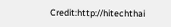Credit:http://hitechthai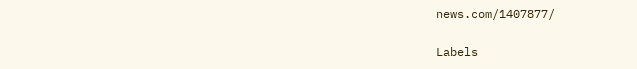news.com/1407877/

Labels